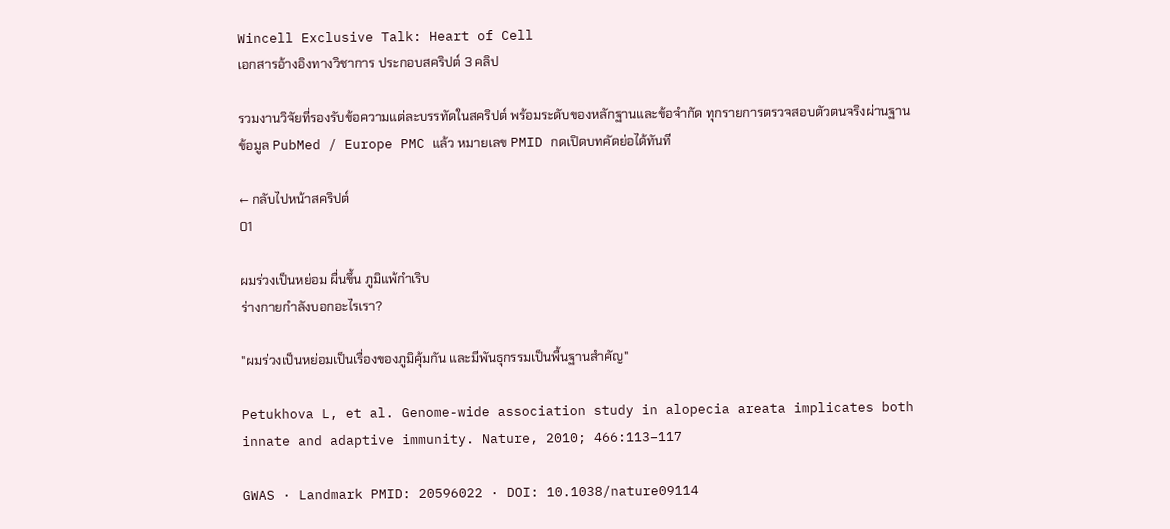Wincell Exclusive Talk: Heart of Cell
เอกสารอ้างอิงทางวิชาการ ประกอบสคริปต์ 3 คลิป

รวมงานวิจัยที่รองรับข้อความแต่ละบรรทัดในสคริปต์ พร้อมระดับของหลักฐานและข้อจำกัด ทุกรายการตรวจสอบตัวตนจริงผ่านฐานข้อมูล PubMed / Europe PMC แล้ว หมายเลข PMID กดเปิดบทคัดย่อได้ทันที

← กลับไปหน้าสคริปต์
01

ผมร่วงเป็นหย่อม ผื่นขึ้น ภูมิแพ้กำเริบ
ร่างกายกำลังบอกอะไรเรา?

"ผมร่วงเป็นหย่อมเป็นเรื่องของภูมิคุ้มกัน และมีพันธุกรรมเป็นพื้นฐานสำคัญ"

Petukhova L, et al. Genome-wide association study in alopecia areata implicates both innate and adaptive immunity. Nature, 2010; 466:113–117

GWAS · Landmark PMID: 20596022 · DOI: 10.1038/nature09114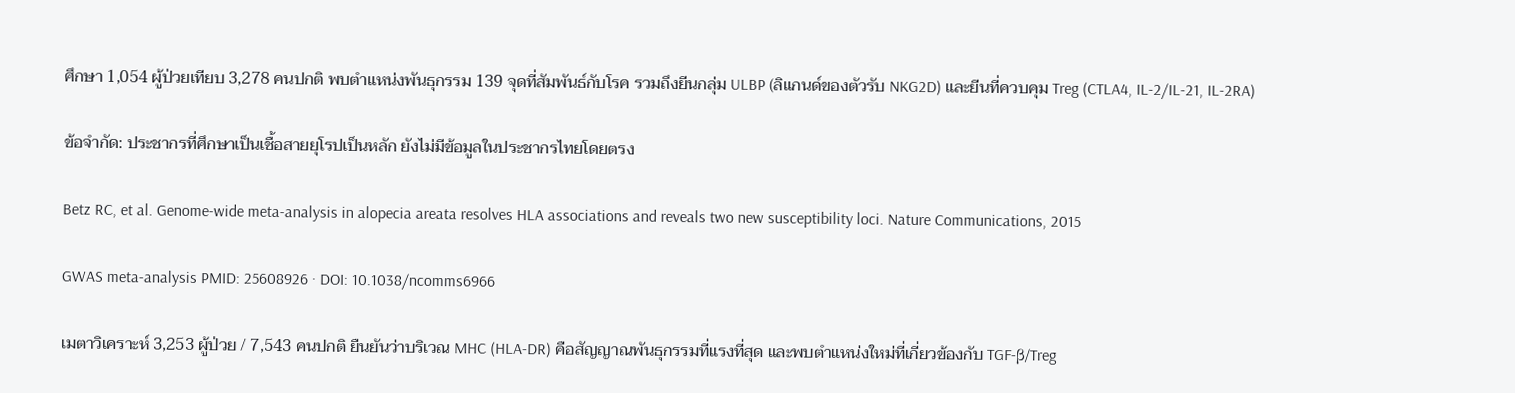ศึกษา 1,054 ผู้ป่วยเทียบ 3,278 คนปกติ พบตำแหน่งพันธุกรรม 139 จุดที่สัมพันธ์กับโรค รวมถึงยีนกลุ่ม ULBP (ลิแกนด์ของตัวรับ NKG2D) และยีนที่ควบคุม Treg (CTLA4, IL-2/IL-21, IL-2RA)

ข้อจำกัด: ประชากรที่ศึกษาเป็นเชื้อสายยุโรปเป็นหลัก ยังไม่มีข้อมูลในประชากรไทยโดยตรง

Betz RC, et al. Genome-wide meta-analysis in alopecia areata resolves HLA associations and reveals two new susceptibility loci. Nature Communications, 2015

GWAS meta-analysis PMID: 25608926 · DOI: 10.1038/ncomms6966

เมตาวิเคราะห์ 3,253 ผู้ป่วย / 7,543 คนปกติ ยืนยันว่าบริเวณ MHC (HLA-DR) คือสัญญาณพันธุกรรมที่แรงที่สุด และพบตำแหน่งใหม่ที่เกี่ยวข้องกับ TGF-β/Treg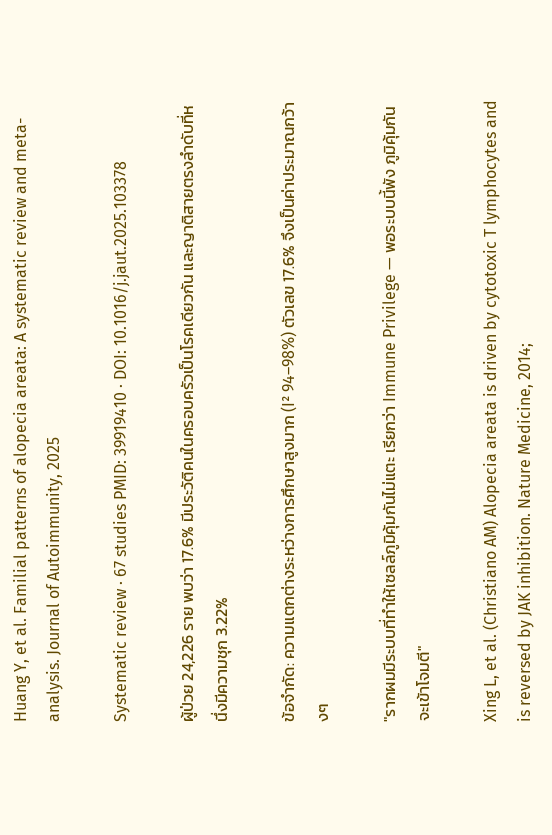Huang Y, et al. Familial patterns of alopecia areata: A systematic review and meta-analysis. Journal of Autoimmunity, 2025

Systematic review · 67 studies PMID: 39919410 · DOI: 10.1016/j.jaut.2025.103378

ผู้ป่วย 24,226 ราย พบว่า 17.6% มีประวัติคนในครอบครัวเป็นโรคเดียวกัน และญาติสายตรงลำดับที่หนึ่งมีความชุก 3.22%

ข้อจำกัด: ความแตกต่างระหว่างการศึกษาสูงมาก (I² 94–98%) ตัวเลข 17.6% จึงเป็นค่าประมาณกว้างๆ

"รากผมมีระบบที่ทำให้เซลล์ภูมิคุ้มกันไม่แตะ เรียกว่า Immune Privilege — พอระบบนี้พัง ภูมิคุ้มกันจะเข้าโจมตี"

Xing L, et al. (Christiano AM) Alopecia areata is driven by cytotoxic T lymphocytes and is reversed by JAK inhibition. Nature Medicine, 2014;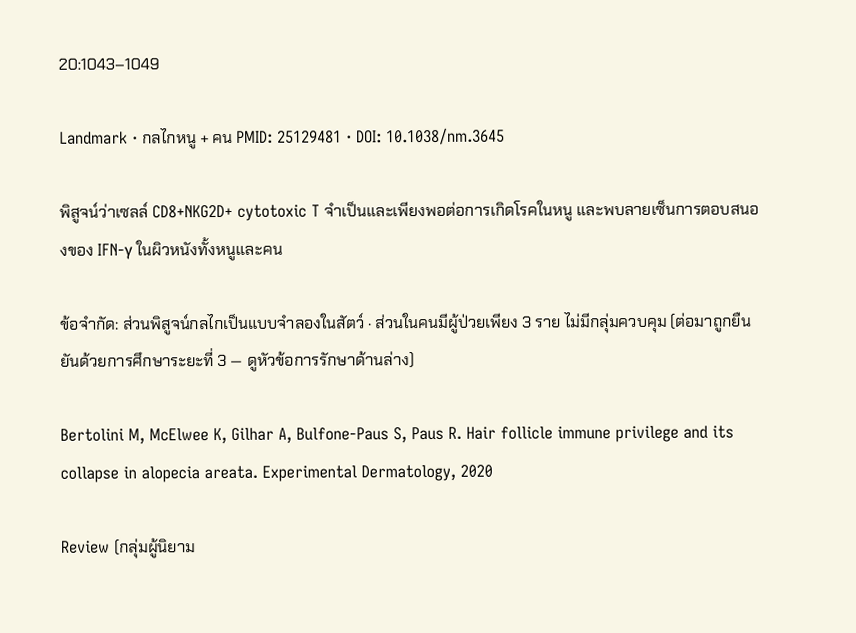20:1043–1049

Landmark · กลไกหนู + คน PMID: 25129481 · DOI: 10.1038/nm.3645

พิสูจน์ว่าเซลล์ CD8+NKG2D+ cytotoxic T จำเป็นและเพียงพอต่อการเกิดโรคในหนู และพบลายเซ็นการตอบสนองของ IFN-γ ในผิวหนังทั้งหนูและคน

ข้อจำกัด: ส่วนพิสูจน์กลไกเป็นแบบจำลองในสัตว์ · ส่วนในคนมีผู้ป่วยเพียง 3 ราย ไม่มีกลุ่มควบคุม (ต่อมาถูกยืนยันด้วยการศึกษาระยะที่ 3 — ดูหัวข้อการรักษาด้านล่าง)

Bertolini M, McElwee K, Gilhar A, Bulfone-Paus S, Paus R. Hair follicle immune privilege and its collapse in alopecia areata. Experimental Dermatology, 2020

Review (กลุ่มผู้นิยาม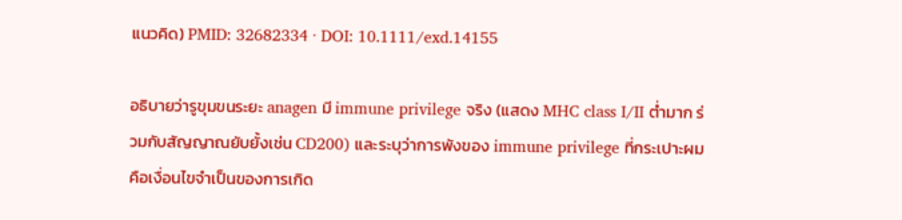แนวคิด) PMID: 32682334 · DOI: 10.1111/exd.14155

อธิบายว่ารูขุมขนระยะ anagen มี immune privilege จริง (แสดง MHC class I/II ต่ำมาก ร่วมกับสัญญาณยับยั้งเช่น CD200) และระบุว่าการพังของ immune privilege ที่กระเปาะผมคือเงื่อนไขจำเป็นของการเกิด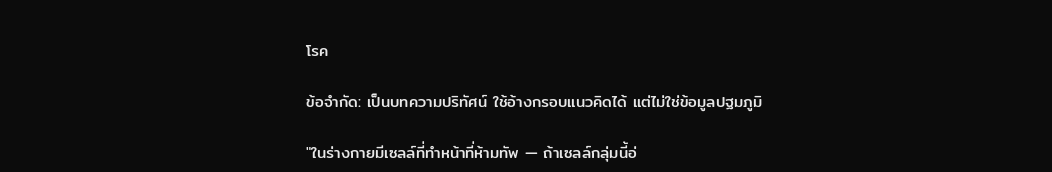โรค

ข้อจำกัด: เป็นบทความปริทัศน์ ใช้อ้างกรอบแนวคิดได้ แต่ไม่ใช่ข้อมูลปฐมภูมิ

"ในร่างกายมีเซลล์ที่ทำหน้าที่ห้ามทัพ — ถ้าเซลล์กลุ่มนี้อ่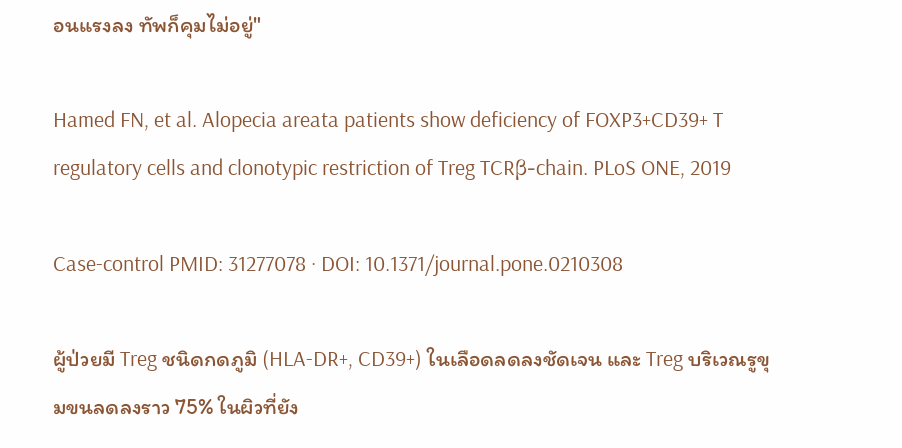อนแรงลง ทัพก็คุมไม่อยู่"

Hamed FN, et al. Alopecia areata patients show deficiency of FOXP3+CD39+ T regulatory cells and clonotypic restriction of Treg TCRβ-chain. PLoS ONE, 2019

Case-control PMID: 31277078 · DOI: 10.1371/journal.pone.0210308

ผู้ป่วยมี Treg ชนิดกดภูมิ (HLA-DR+, CD39+) ในเลือดลดลงชัดเจน และ Treg บริเวณรูขุมขนลดลงราว 75% ในผิวที่ยัง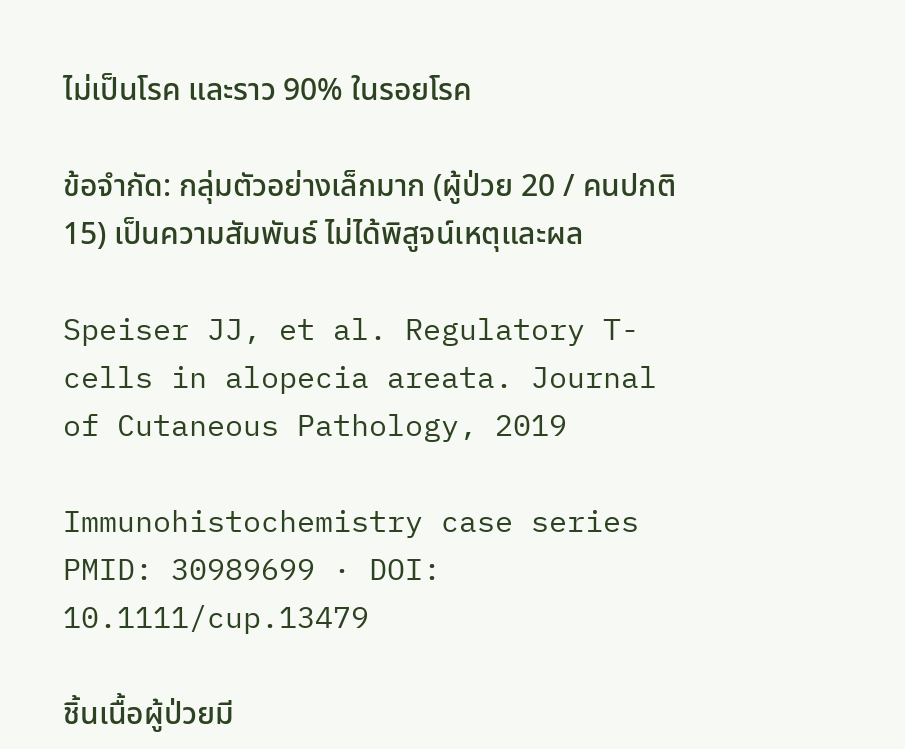ไม่เป็นโรค และราว 90% ในรอยโรค

ข้อจำกัด: กลุ่มตัวอย่างเล็กมาก (ผู้ป่วย 20 / คนปกติ 15) เป็นความสัมพันธ์ ไม่ได้พิสูจน์เหตุและผล

Speiser JJ, et al. Regulatory T-cells in alopecia areata. Journal of Cutaneous Pathology, 2019

Immunohistochemistry case series PMID: 30989699 · DOI: 10.1111/cup.13479

ชิ้นเนื้อผู้ป่วยมี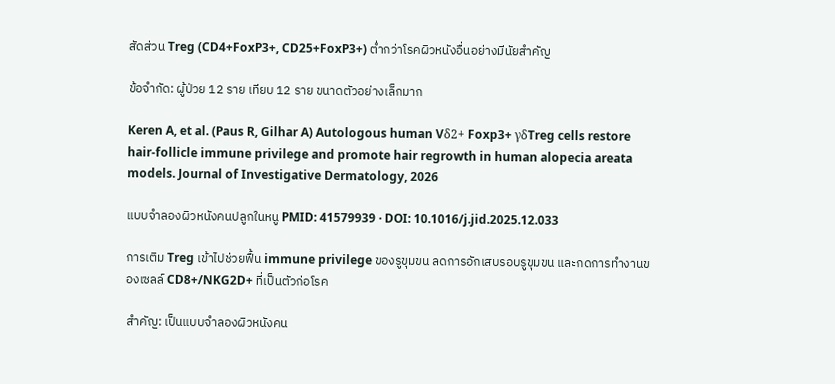สัดส่วน Treg (CD4+FoxP3+, CD25+FoxP3+) ต่ำกว่าโรคผิวหนังอื่นอย่างมีนัยสำคัญ

ข้อจำกัด: ผู้ป่วย 12 ราย เทียบ 12 ราย ขนาดตัวอย่างเล็กมาก

Keren A, et al. (Paus R, Gilhar A) Autologous human Vδ2+ Foxp3+ γδTreg cells restore hair-follicle immune privilege and promote hair regrowth in human alopecia areata models. Journal of Investigative Dermatology, 2026

แบบจำลองผิวหนังคนปลูกในหนู PMID: 41579939 · DOI: 10.1016/j.jid.2025.12.033

การเติม Treg เข้าไปช่วยฟื้น immune privilege ของรูขุมขน ลดการอักเสบรอบรูขุมขน และกดการทำงานของเซลล์ CD8+/NKG2D+ ที่เป็นตัวก่อโรค

สำคัญ: เป็นแบบจำลองผิวหนังคน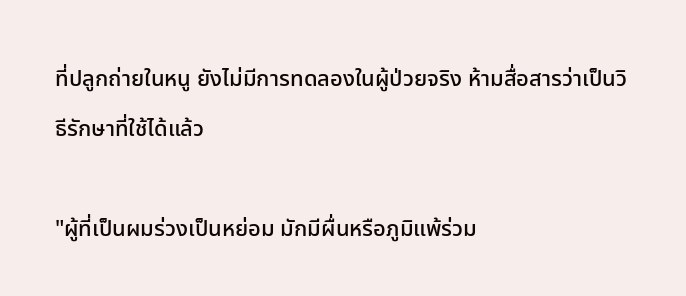ที่ปลูกถ่ายในหนู ยังไม่มีการทดลองในผู้ป่วยจริง ห้ามสื่อสารว่าเป็นวิธีรักษาที่ใช้ได้แล้ว

"ผู้ที่เป็นผมร่วงเป็นหย่อม มักมีผื่นหรือภูมิแพ้ร่วม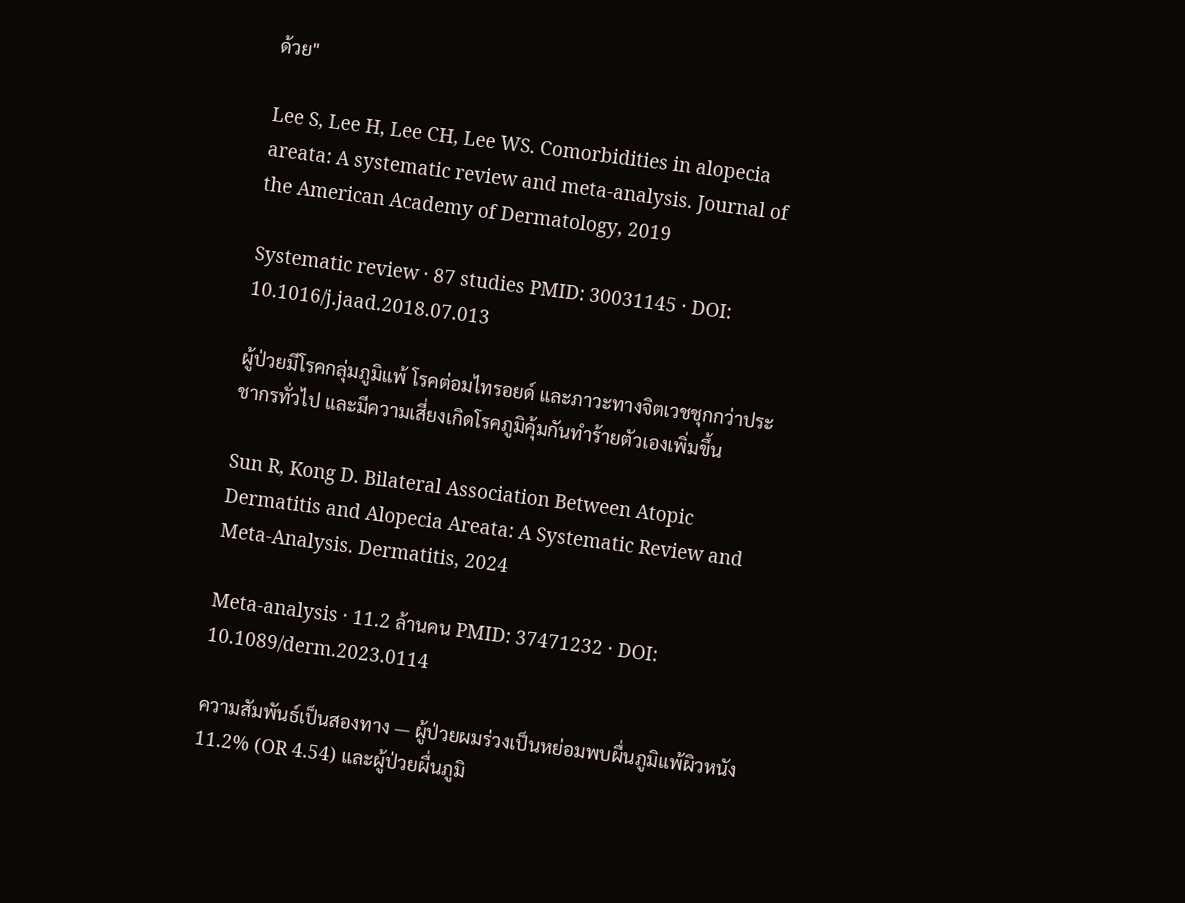ด้วย"

Lee S, Lee H, Lee CH, Lee WS. Comorbidities in alopecia areata: A systematic review and meta-analysis. Journal of the American Academy of Dermatology, 2019

Systematic review · 87 studies PMID: 30031145 · DOI: 10.1016/j.jaad.2018.07.013

ผู้ป่วยมีโรคกลุ่มภูมิแพ้ โรคต่อมไทรอยด์ และภาวะทางจิตเวชชุกกว่าประชากรทั่วไป และมีความเสี่ยงเกิดโรคภูมิคุ้มกันทำร้ายตัวเองเพิ่มขึ้น

Sun R, Kong D. Bilateral Association Between Atopic Dermatitis and Alopecia Areata: A Systematic Review and Meta-Analysis. Dermatitis, 2024

Meta-analysis · 11.2 ล้านคน PMID: 37471232 · DOI: 10.1089/derm.2023.0114

ความสัมพันธ์เป็นสองทาง — ผู้ป่วยผมร่วงเป็นหย่อมพบผื่นภูมิแพ้ผิวหนัง 11.2% (OR 4.54) และผู้ป่วยผื่นภูมิ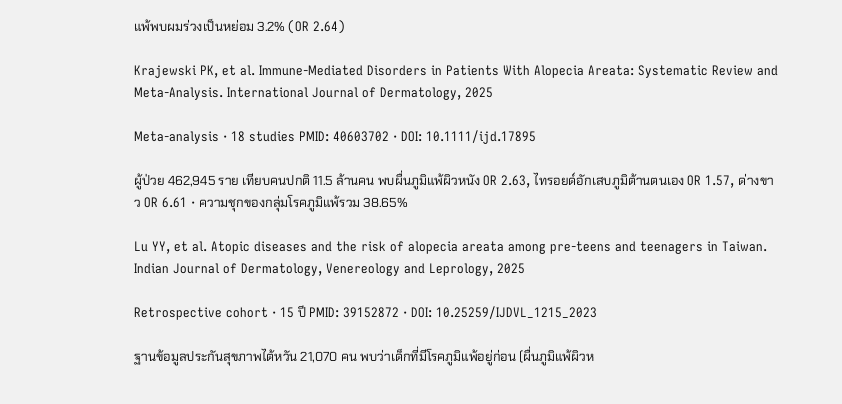แพ้พบผมร่วงเป็นหย่อม 3.2% (OR 2.64)

Krajewski PK, et al. Immune-Mediated Disorders in Patients With Alopecia Areata: Systematic Review and Meta-Analysis. International Journal of Dermatology, 2025

Meta-analysis · 18 studies PMID: 40603702 · DOI: 10.1111/ijd.17895

ผู้ป่วย 462,945 ราย เทียบคนปกติ 11.5 ล้านคน พบผื่นภูมิแพ้ผิวหนัง OR 2.63, ไทรอยด์อักเสบภูมิต้านตนเอง OR 1.57, ด่างขาว OR 6.61 · ความชุกของกลุ่มโรคภูมิแพ้รวม 38.65%

Lu YY, et al. Atopic diseases and the risk of alopecia areata among pre-teens and teenagers in Taiwan. Indian Journal of Dermatology, Venereology and Leprology, 2025

Retrospective cohort · 15 ปี PMID: 39152872 · DOI: 10.25259/IJDVL_1215_2023

ฐานข้อมูลประกันสุขภาพไต้หวัน 21,070 คน พบว่าเด็กที่มีโรคภูมิแพ้อยู่ก่อน (ผื่นภูมิแพ้ผิวห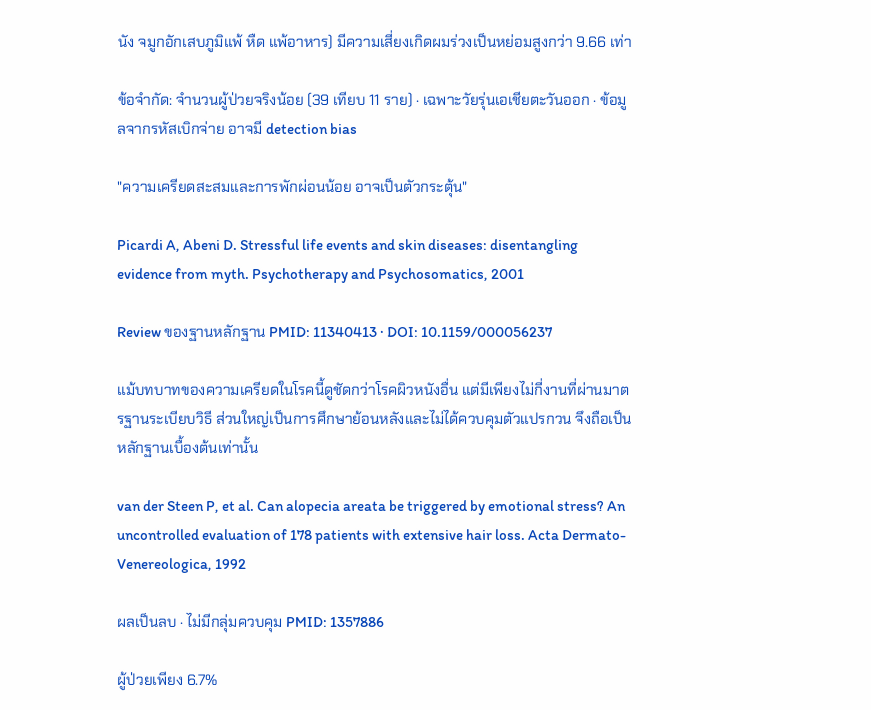นัง จมูกอักเสบภูมิแพ้ หืด แพ้อาหาร) มีความเสี่ยงเกิดผมร่วงเป็นหย่อมสูงกว่า 9.66 เท่า

ข้อจำกัด: จำนวนผู้ป่วยจริงน้อย (39 เทียบ 11 ราย) · เฉพาะวัยรุ่นเอเชียตะวันออก · ข้อมูลจากรหัสเบิกจ่าย อาจมี detection bias

"ความเครียดสะสมและการพักผ่อนน้อย อาจเป็นตัวกระตุ้น"

Picardi A, Abeni D. Stressful life events and skin diseases: disentangling evidence from myth. Psychotherapy and Psychosomatics, 2001

Review ของฐานหลักฐาน PMID: 11340413 · DOI: 10.1159/000056237

แม้บทบาทของความเครียดในโรคนี้ดูชัดกว่าโรคผิวหนังอื่น แต่มีเพียงไม่กี่งานที่ผ่านมาตรฐานระเบียบวิธี ส่วนใหญ่เป็นการศึกษาย้อนหลังและไม่ได้ควบคุมตัวแปรกวน จึงถือเป็นหลักฐานเบื้องต้นเท่านั้น

van der Steen P, et al. Can alopecia areata be triggered by emotional stress? An uncontrolled evaluation of 178 patients with extensive hair loss. Acta Dermato-Venereologica, 1992

ผลเป็นลบ · ไม่มีกลุ่มควบคุม PMID: 1357886

ผู้ป่วยเพียง 6.7%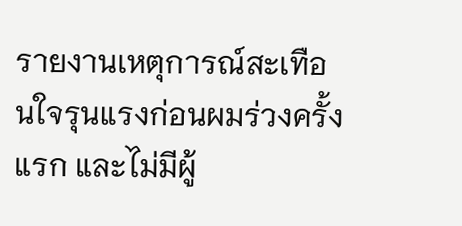รายงานเหตุการณ์สะเทือนใจรุนแรงก่อนผมร่วงครั้งแรก และไม่มีผู้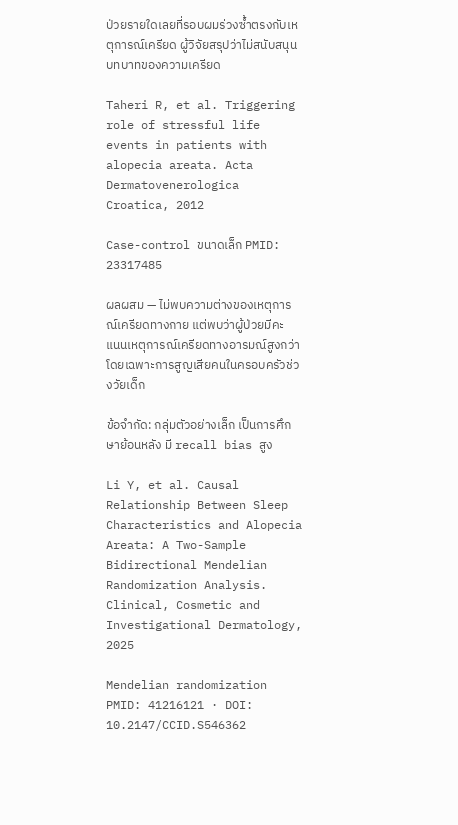ป่วยรายใดเลยที่รอบผมร่วงซ้ำตรงกับเหตุการณ์เครียด ผู้วิจัยสรุปว่าไม่สนับสนุนบทบาทของความเครียด

Taheri R, et al. Triggering role of stressful life events in patients with alopecia areata. Acta Dermatovenerologica Croatica, 2012

Case-control ขนาดเล็ก PMID: 23317485

ผลผสม — ไม่พบความต่างของเหตุการณ์เครียดทางกาย แต่พบว่าผู้ป่วยมีคะแนนเหตุการณ์เครียดทางอารมณ์สูงกว่า โดยเฉพาะการสูญเสียคนในครอบครัวช่วงวัยเด็ก

ข้อจำกัด: กลุ่มตัวอย่างเล็ก เป็นการศึกษาย้อนหลัง มี recall bias สูง

Li Y, et al. Causal Relationship Between Sleep Characteristics and Alopecia Areata: A Two-Sample Bidirectional Mendelian Randomization Analysis. Clinical, Cosmetic and Investigational Dermatology, 2025

Mendelian randomization PMID: 41216121 · DOI: 10.2147/CCID.S546362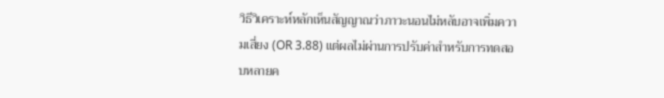วิธีวิเคราะห์หลักเห็นสัญญาณว่าภาวะนอนไม่หลับอาจเพิ่มความเสี่ยง (OR 3.88) แต่ผลไม่ผ่านการปรับค่าสำหรับการทดสอบหลายค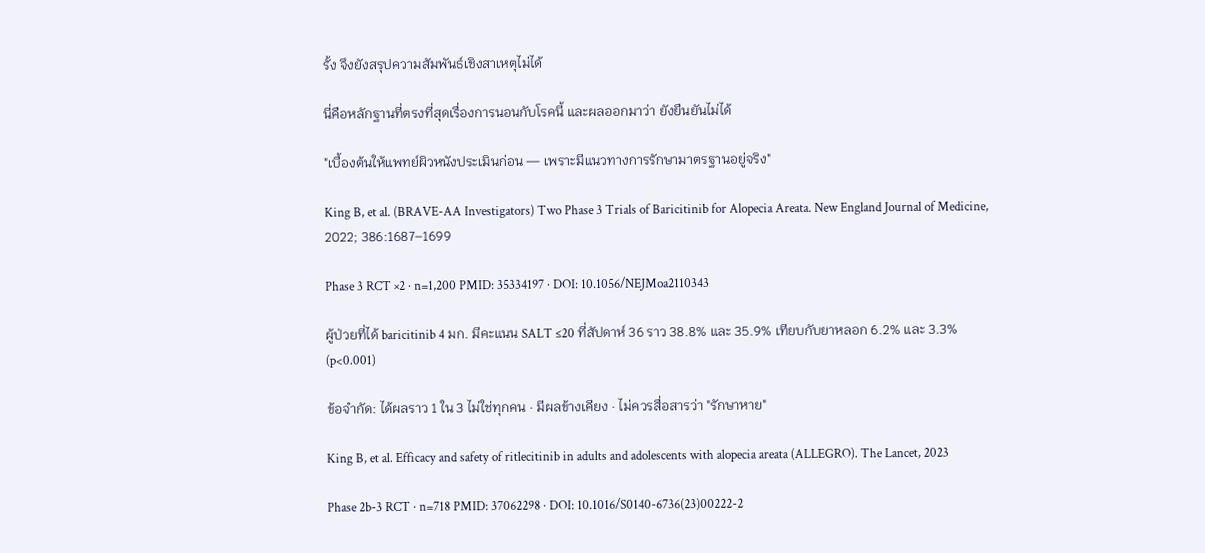รั้ง จึงยังสรุปความสัมพันธ์เชิงสาเหตุไม่ได้

นี่คือหลักฐานที่ตรงที่สุดเรื่องการนอนกับโรคนี้ และผลออกมาว่า ยังยืนยันไม่ได้

"เบื้องต้นให้แพทย์ผิวหนังประเมินก่อน — เพราะมีแนวทางการรักษามาตรฐานอยู่จริง"

King B, et al. (BRAVE-AA Investigators) Two Phase 3 Trials of Baricitinib for Alopecia Areata. New England Journal of Medicine, 2022; 386:1687–1699

Phase 3 RCT ×2 · n=1,200 PMID: 35334197 · DOI: 10.1056/NEJMoa2110343

ผู้ป่วยที่ได้ baricitinib 4 มก. มีคะแนน SALT ≤20 ที่สัปดาห์ 36 ราว 38.8% และ 35.9% เทียบกับยาหลอก 6.2% และ 3.3% (p<0.001)

ข้อจำกัด: ได้ผลราว 1 ใน 3 ไม่ใช่ทุกคน · มีผลข้างเคียง · ไม่ควรสื่อสารว่า "รักษาหาย"

King B, et al. Efficacy and safety of ritlecitinib in adults and adolescents with alopecia areata (ALLEGRO). The Lancet, 2023

Phase 2b-3 RCT · n=718 PMID: 37062298 · DOI: 10.1016/S0140-6736(23)00222-2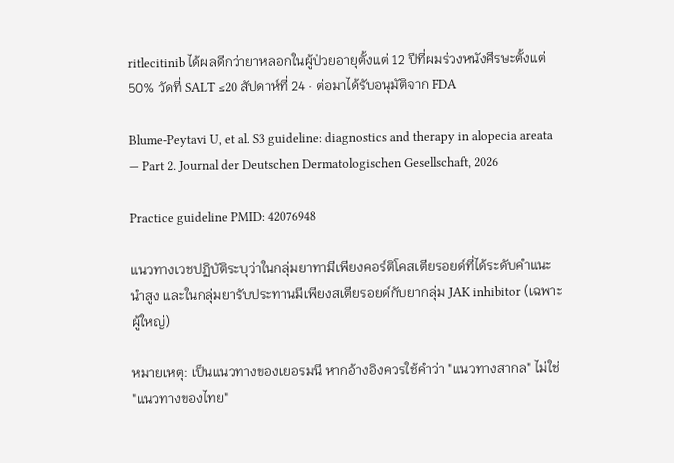ritlecitinib ได้ผลดีกว่ายาหลอกในผู้ป่วยอายุตั้งแต่ 12 ปีที่ผมร่วงหนังศีรษะตั้งแต่ 50% วัดที่ SALT ≤20 สัปดาห์ที่ 24 · ต่อมาได้รับอนุมัติจาก FDA

Blume-Peytavi U, et al. S3 guideline: diagnostics and therapy in alopecia areata — Part 2. Journal der Deutschen Dermatologischen Gesellschaft, 2026

Practice guideline PMID: 42076948

แนวทางเวชปฏิบัติระบุว่าในกลุ่มยาทามีเพียงคอร์ติโคสเตียรอยด์ที่ได้ระดับคำแนะนำสูง และในกลุ่มยารับประทานมีเพียงสเตียรอยด์กับยากลุ่ม JAK inhibitor (เฉพาะผู้ใหญ่)

หมายเหตุ: เป็นแนวทางของเยอรมนี หากอ้างอิงควรใช้คำว่า "แนวทางสากล" ไม่ใช่ "แนวทางของไทย"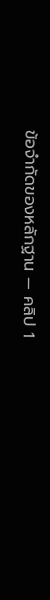ข้อจำกัดของหลักฐาน — คลิป 1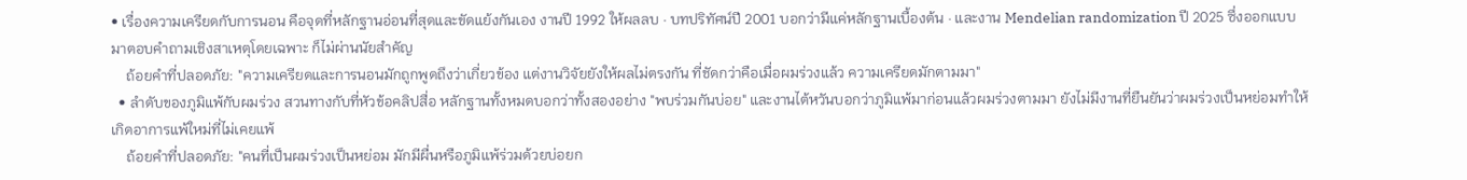• เรื่องความเครียดกับการนอน คือจุดที่หลักฐานอ่อนที่สุดและขัดแย้งกันเอง งานปี 1992 ให้ผลลบ · บทปริทัศน์ปี 2001 บอกว่ามีแค่หลักฐานเบื้องต้น · และงาน Mendelian randomization ปี 2025 ซึ่งออกแบบมาตอบคำถามเชิงสาเหตุโดยเฉพาะ ก็ไม่ผ่านนัยสำคัญ
    ถ้อยคำที่ปลอดภัย: "ความเครียดและการนอนมักถูกพูดถึงว่าเกี่ยวข้อง แต่งานวิจัยยังให้ผลไม่ตรงกัน ที่ชัดกว่าคือเมื่อผมร่วงแล้ว ความเครียดมักตามมา"
  • ลำดับของภูมิแพ้กับผมร่วง สวนทางกับที่หัวข้อคลิปสื่อ หลักฐานทั้งหมดบอกว่าทั้งสองอย่าง "พบร่วมกันบ่อย" และงานไต้หวันบอกว่าภูมิแพ้มาก่อนแล้วผมร่วงตามมา ยังไม่มีงานที่ยืนยันว่าผมร่วงเป็นหย่อมทำให้เกิดอาการแพ้ใหม่ที่ไม่เคยแพ้
    ถ้อยคำที่ปลอดภัย: "คนที่เป็นผมร่วงเป็นหย่อม มักมีผื่นหรือภูมิแพ้ร่วมด้วยบ่อยก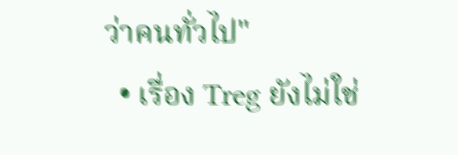ว่าคนทั่วไป"
  • เรื่อง Treg ยังไม่ใช่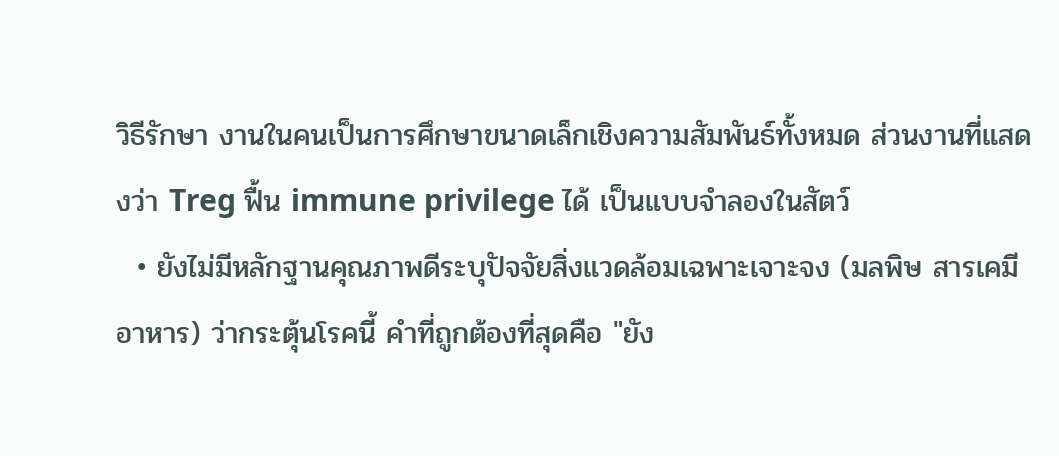วิธีรักษา งานในคนเป็นการศึกษาขนาดเล็กเชิงความสัมพันธ์ทั้งหมด ส่วนงานที่แสดงว่า Treg ฟื้น immune privilege ได้ เป็นแบบจำลองในสัตว์
  • ยังไม่มีหลักฐานคุณภาพดีระบุปัจจัยสิ่งแวดล้อมเฉพาะเจาะจง (มลพิษ สารเคมี อาหาร) ว่ากระตุ้นโรคนี้ คำที่ถูกต้องที่สุดคือ "ยัง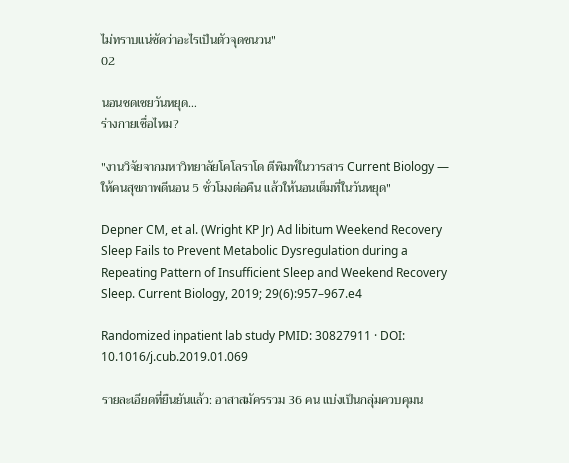ไม่ทราบแน่ชัดว่าอะไรเป็นตัวจุดชนวน"
02

นอนชดเชยวันหยุด…
ร่างกายเชื่อไหม?

"งานวิจัยจากมหาวิทยาลัยโคโลราโด ตีพิมพ์ในวารสาร Current Biology — ให้คนสุขภาพดีนอน 5 ชั่วโมงต่อคืน แล้วให้นอนเต็มที่ในวันหยุด"

Depner CM, et al. (Wright KP Jr) Ad libitum Weekend Recovery Sleep Fails to Prevent Metabolic Dysregulation during a Repeating Pattern of Insufficient Sleep and Weekend Recovery Sleep. Current Biology, 2019; 29(6):957–967.e4

Randomized inpatient lab study PMID: 30827911 · DOI: 10.1016/j.cub.2019.01.069

รายละเอียดที่ยืนยันแล้ว: อาสาสมัครรวม 36 คน แบ่งเป็นกลุ่มควบคุมน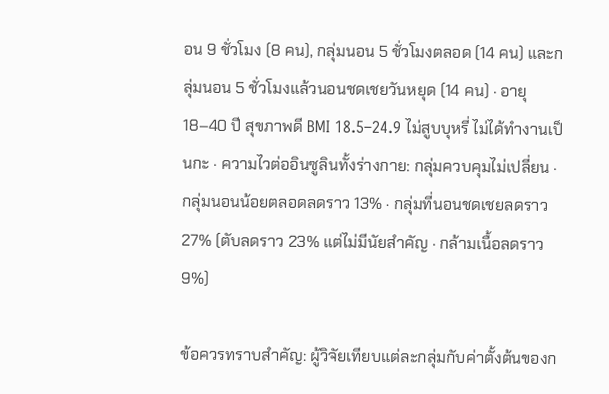อน 9 ชั่วโมง (8 คน), กลุ่มนอน 5 ชั่วโมงตลอด (14 คน) และกลุ่มนอน 5 ชั่วโมงแล้วนอนชดเชยวันหยุด (14 คน) · อายุ 18–40 ปี สุขภาพดี BMI 18.5–24.9 ไม่สูบบุหรี่ ไม่ได้ทำงานเป็นกะ · ความไวต่ออินซูลินทั้งร่างกาย: กลุ่มควบคุมไม่เปลี่ยน · กลุ่มนอนน้อยตลอดลดราว 13% · กลุ่มที่นอนชดเชยลดราว 27% (ตับลดราว 23% แต่ไม่มีนัยสำคัญ · กล้ามเนื้อลดราว 9%)

ข้อควรทราบสำคัญ: ผู้วิจัยเทียบแต่ละกลุ่มกับค่าตั้งต้นของก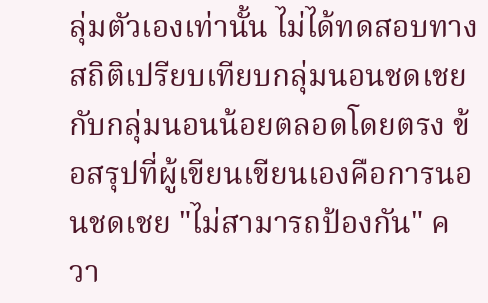ลุ่มตัวเองเท่านั้น ไม่ได้ทดสอบทางสถิติเปรียบเทียบกลุ่มนอนชดเชยกับกลุ่มนอนน้อยตลอดโดยตรง ข้อสรุปที่ผู้เขียนเขียนเองคือการนอนชดเชย "ไม่สามารถป้องกัน" ควา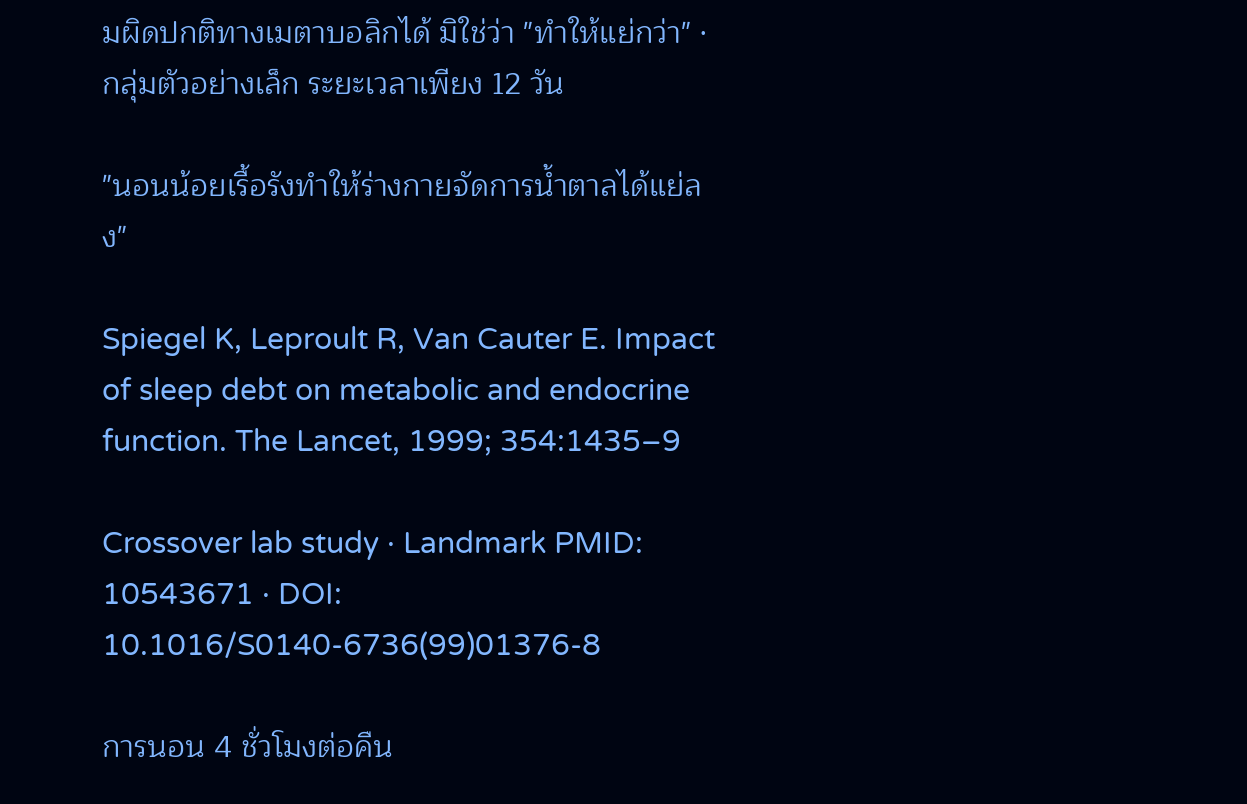มผิดปกติทางเมตาบอลิกได้ มิใช่ว่า "ทำให้แย่กว่า" · กลุ่มตัวอย่างเล็ก ระยะเวลาเพียง 12 วัน

"นอนน้อยเรื้อรังทำให้ร่างกายจัดการน้ำตาลได้แย่ลง"

Spiegel K, Leproult R, Van Cauter E. Impact of sleep debt on metabolic and endocrine function. The Lancet, 1999; 354:1435–9

Crossover lab study · Landmark PMID: 10543671 · DOI: 10.1016/S0140-6736(99)01376-8

การนอน 4 ชั่วโมงต่อคืน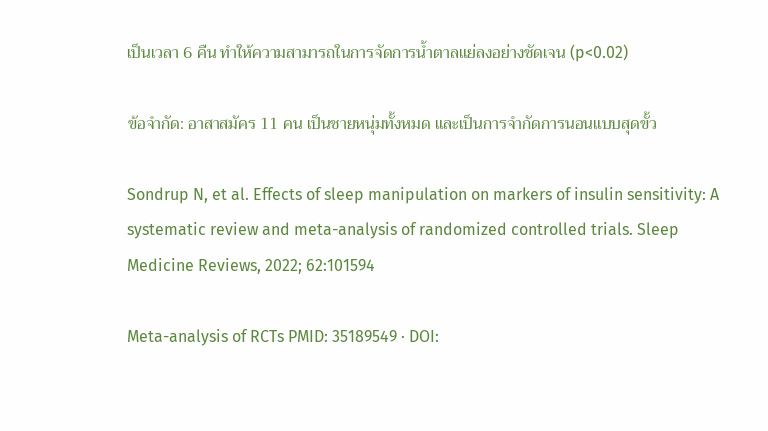เป็นเวลา 6 คืน ทำให้ความสามารถในการจัดการน้ำตาลแย่ลงอย่างชัดเจน (p<0.02)

ข้อจำกัด: อาสาสมัคร 11 คน เป็นชายหนุ่มทั้งหมด และเป็นการจำกัดการนอนแบบสุดขั้ว

Sondrup N, et al. Effects of sleep manipulation on markers of insulin sensitivity: A systematic review and meta-analysis of randomized controlled trials. Sleep Medicine Reviews, 2022; 62:101594

Meta-analysis of RCTs PMID: 35189549 · DOI: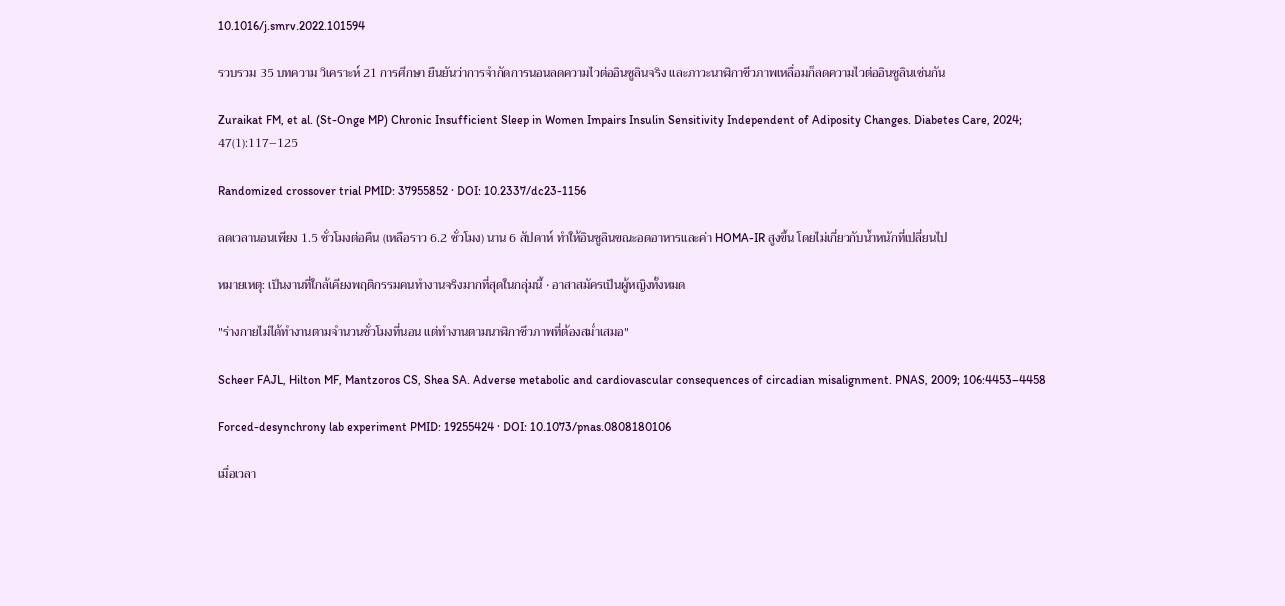10.1016/j.smrv.2022.101594

รวบรวม 35 บทความ วิเคราะห์ 21 การศึกษา ยืนยันว่าการจำกัดการนอนลดความไวต่ออินซูลินจริง และภาวะนาฬิกาชีวภาพเหลื่อมก็ลดความไวต่ออินซูลินเช่นกัน

Zuraikat FM, et al. (St-Onge MP) Chronic Insufficient Sleep in Women Impairs Insulin Sensitivity Independent of Adiposity Changes. Diabetes Care, 2024; 47(1):117–125

Randomized crossover trial PMID: 37955852 · DOI: 10.2337/dc23-1156

ลดเวลานอนเพียง 1.5 ชั่วโมงต่อคืน (เหลือราว 6.2 ชั่วโมง) นาน 6 สัปดาห์ ทำให้อินซูลินขณะอดอาหารและค่า HOMA-IR สูงขึ้น โดยไม่เกี่ยวกับน้ำหนักที่เปลี่ยนไป

หมายเหตุ: เป็นงานที่ใกล้เคียงพฤติกรรมคนทำงานจริงมากที่สุดในกลุ่มนี้ · อาสาสมัครเป็นผู้หญิงทั้งหมด

"ร่างกายไม่ได้ทำงานตามจำนวนชั่วโมงที่นอน แต่ทำงานตามนาฬิกาชีวภาพที่ต้องสม่ำเสมอ"

Scheer FAJL, Hilton MF, Mantzoros CS, Shea SA. Adverse metabolic and cardiovascular consequences of circadian misalignment. PNAS, 2009; 106:4453–4458

Forced-desynchrony lab experiment PMID: 19255424 · DOI: 10.1073/pnas.0808180106

เมื่อเวลา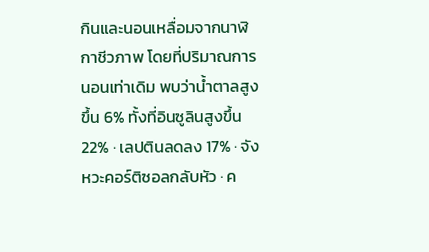กินและนอนเหลื่อมจากนาฬิกาชีวภาพ โดยที่ปริมาณการนอนเท่าเดิม พบว่าน้ำตาลสูงขึ้น 6% ทั้งที่อินซูลินสูงขึ้น 22% · เลปตินลดลง 17% · จังหวะคอร์ติซอลกลับหัว · ค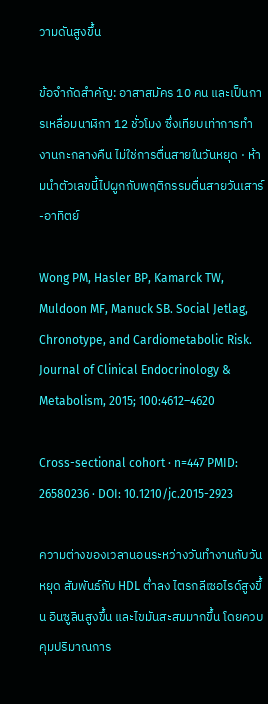วามดันสูงขึ้น

ข้อจำกัดสำคัญ: อาสาสมัคร 10 คน และเป็นการเหลื่อมนาฬิกา 12 ชั่วโมง ซึ่งเทียบเท่าการทำงานกะกลางคืน ไม่ใช่การตื่นสายในวันหยุด · ห้ามนำตัวเลขนี้ไปผูกกับพฤติกรรมตื่นสายวันเสาร์-อาทิตย์

Wong PM, Hasler BP, Kamarck TW, Muldoon MF, Manuck SB. Social Jetlag, Chronotype, and Cardiometabolic Risk. Journal of Clinical Endocrinology & Metabolism, 2015; 100:4612–4620

Cross-sectional cohort · n=447 PMID: 26580236 · DOI: 10.1210/jc.2015-2923

ความต่างของเวลานอนระหว่างวันทำงานกับวันหยุด สัมพันธ์กับ HDL ต่ำลง ไตรกลีเซอไรด์สูงขึ้น อินซูลินสูงขึ้น และไขมันสะสมมากขึ้น โดยควบคุมปริมาณการ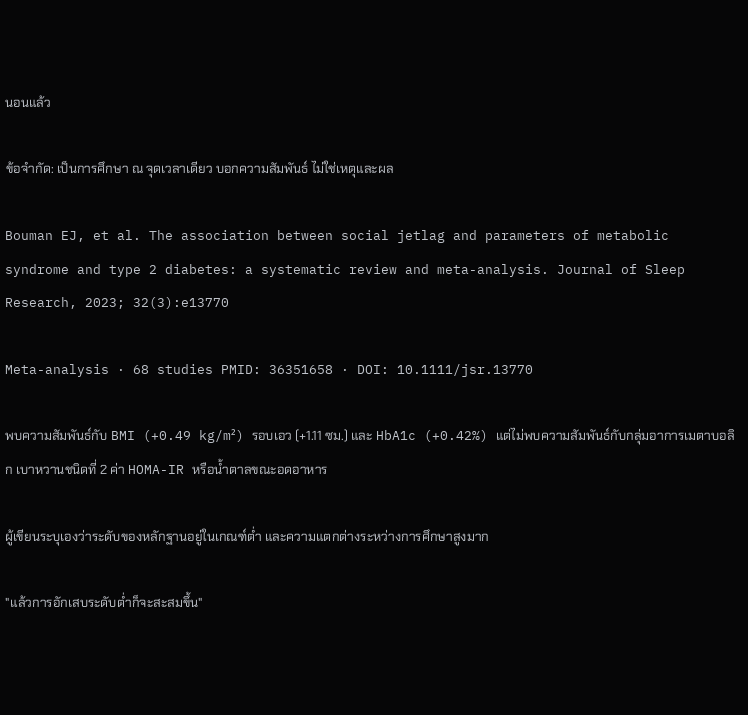นอนแล้ว

ข้อจำกัด: เป็นการศึกษา ณ จุดเวลาเดียว บอกความสัมพันธ์ ไม่ใช่เหตุและผล

Bouman EJ, et al. The association between social jetlag and parameters of metabolic syndrome and type 2 diabetes: a systematic review and meta-analysis. Journal of Sleep Research, 2023; 32(3):e13770

Meta-analysis · 68 studies PMID: 36351658 · DOI: 10.1111/jsr.13770

พบความสัมพันธ์กับ BMI (+0.49 kg/m²) รอบเอว (+1.11 ซม.) และ HbA1c (+0.42%) แต่ไม่พบความสัมพันธ์กับกลุ่มอาการเมตาบอลิก เบาหวานชนิดที่ 2 ค่า HOMA-IR หรือน้ำตาลขณะอดอาหาร

ผู้เขียนระบุเองว่าระดับของหลักฐานอยู่ในเกณฑ์ต่ำ และความแตกต่างระหว่างการศึกษาสูงมาก

"แล้วการอักเสบระดับต่ำก็จะสะสมขึ้น"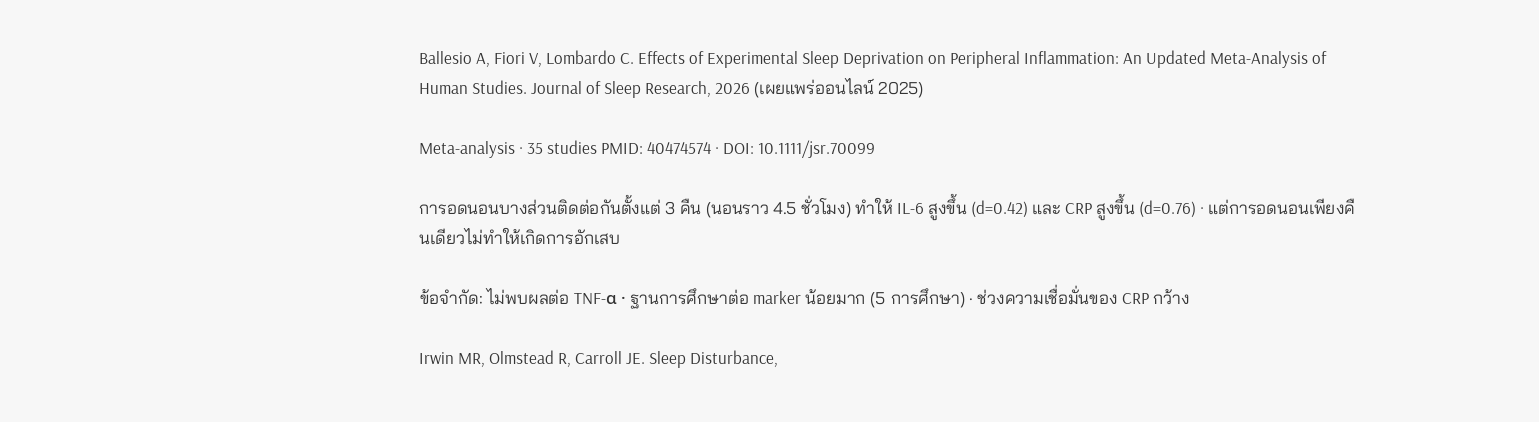Ballesio A, Fiori V, Lombardo C. Effects of Experimental Sleep Deprivation on Peripheral Inflammation: An Updated Meta-Analysis of Human Studies. Journal of Sleep Research, 2026 (เผยแพร่ออนไลน์ 2025)

Meta-analysis · 35 studies PMID: 40474574 · DOI: 10.1111/jsr.70099

การอดนอนบางส่วนติดต่อกันตั้งแต่ 3 คืน (นอนราว 4.5 ชั่วโมง) ทำให้ IL-6 สูงขึ้น (d=0.42) และ CRP สูงขึ้น (d=0.76) · แต่การอดนอนเพียงคืนเดียวไม่ทำให้เกิดการอักเสบ

ข้อจำกัด: ไม่พบผลต่อ TNF-α · ฐานการศึกษาต่อ marker น้อยมาก (5 การศึกษา) · ช่วงความเชื่อมั่นของ CRP กว้าง

Irwin MR, Olmstead R, Carroll JE. Sleep Disturbance,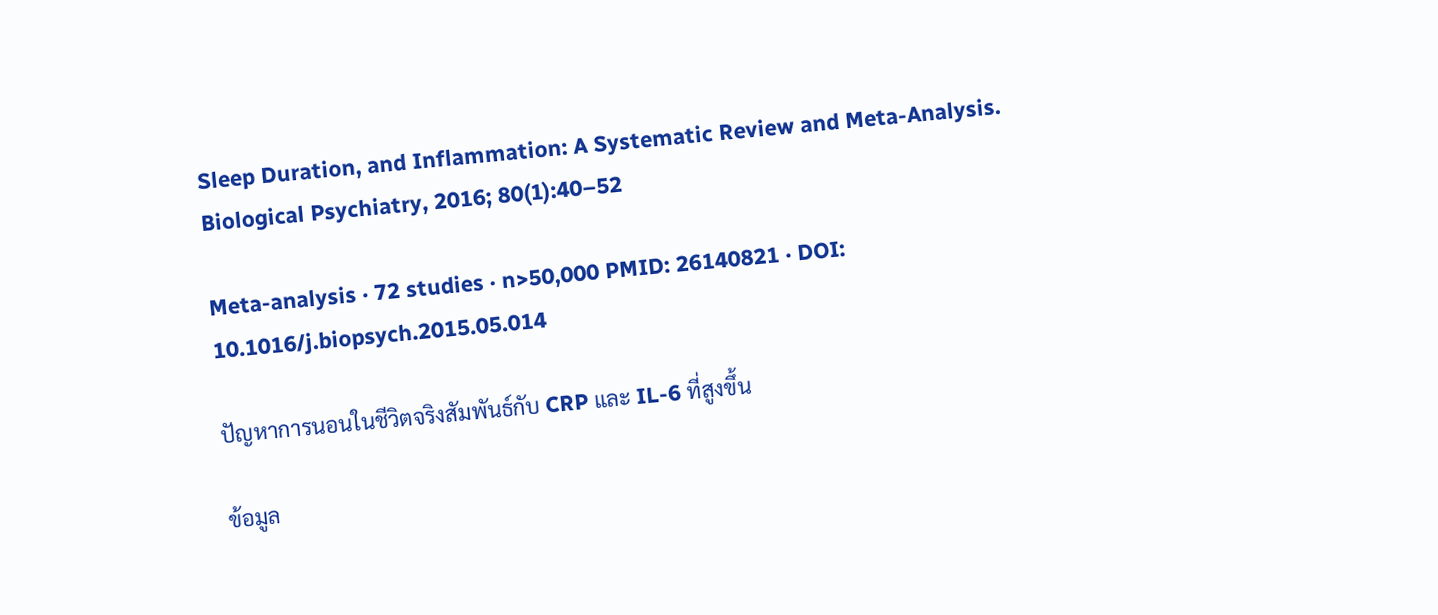Sleep Duration, and Inflammation: A Systematic Review and Meta-Analysis. Biological Psychiatry, 2016; 80(1):40–52

Meta-analysis · 72 studies · n>50,000 PMID: 26140821 · DOI: 10.1016/j.biopsych.2015.05.014

ปัญหาการนอนในชีวิตจริงสัมพันธ์กับ CRP และ IL-6 ที่สูงขึ้น

ข้อมูล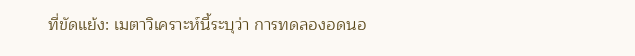ที่ขัดแย้ง: เมตาวิเคราะห์นี้ระบุว่า การทดลองอดนอ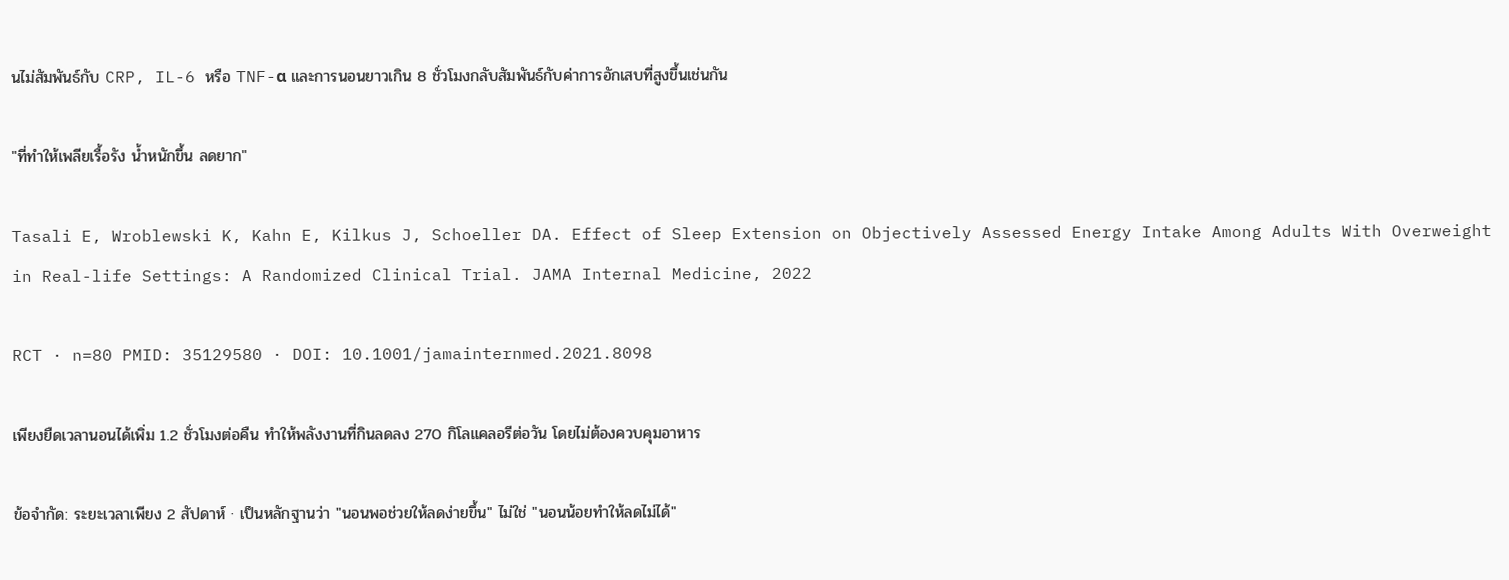นไม่สัมพันธ์กับ CRP, IL-6 หรือ TNF-α และการนอนยาวเกิน 8 ชั่วโมงกลับสัมพันธ์กับค่าการอักเสบที่สูงขึ้นเช่นกัน

"ที่ทำให้เพลียเรื้อรัง น้ำหนักขึ้น ลดยาก"

Tasali E, Wroblewski K, Kahn E, Kilkus J, Schoeller DA. Effect of Sleep Extension on Objectively Assessed Energy Intake Among Adults With Overweight in Real-life Settings: A Randomized Clinical Trial. JAMA Internal Medicine, 2022

RCT · n=80 PMID: 35129580 · DOI: 10.1001/jamainternmed.2021.8098

เพียงยืดเวลานอนได้เพิ่ม 1.2 ชั่วโมงต่อคืน ทำให้พลังงานที่กินลดลง 270 กิโลแคลอรีต่อวัน โดยไม่ต้องควบคุมอาหาร

ข้อจำกัด: ระยะเวลาเพียง 2 สัปดาห์ · เป็นหลักฐานว่า "นอนพอช่วยให้ลดง่ายขึ้น" ไม่ใช่ "นอนน้อยทำให้ลดไม่ได้"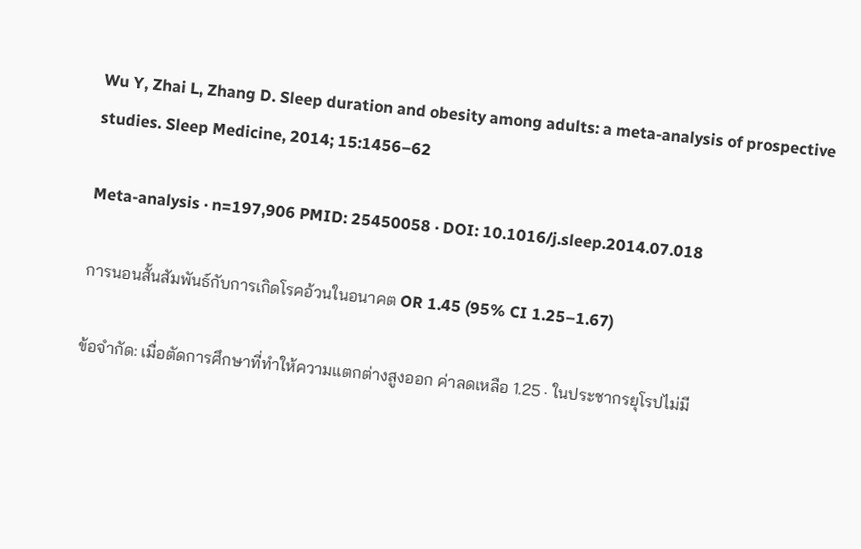Wu Y, Zhai L, Zhang D. Sleep duration and obesity among adults: a meta-analysis of prospective studies. Sleep Medicine, 2014; 15:1456–62

Meta-analysis · n=197,906 PMID: 25450058 · DOI: 10.1016/j.sleep.2014.07.018

การนอนสั้นสัมพันธ์กับการเกิดโรคอ้วนในอนาคต OR 1.45 (95% CI 1.25–1.67)

ข้อจำกัด: เมื่อตัดการศึกษาที่ทำให้ความแตกต่างสูงออก ค่าลดเหลือ 1.25 · ในประชากรยุโรปไม่มี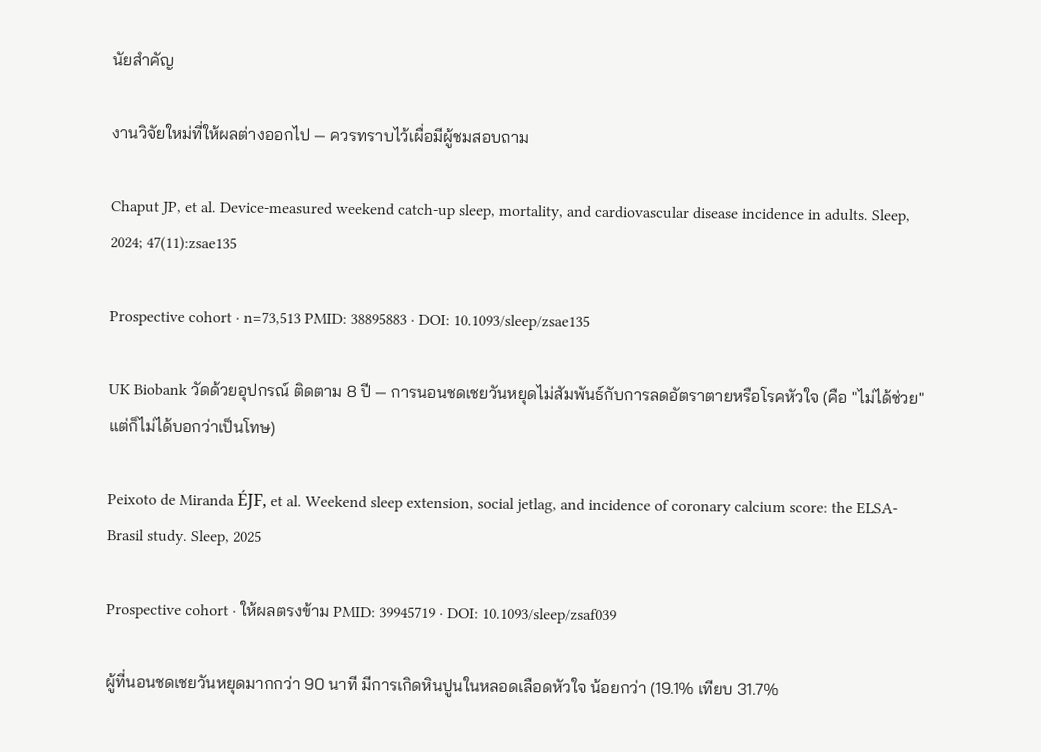นัยสำคัญ

งานวิจัยใหม่ที่ให้ผลต่างออกไป — ควรทราบไว้เผื่อมีผู้ชมสอบถาม

Chaput JP, et al. Device-measured weekend catch-up sleep, mortality, and cardiovascular disease incidence in adults. Sleep, 2024; 47(11):zsae135

Prospective cohort · n=73,513 PMID: 38895883 · DOI: 10.1093/sleep/zsae135

UK Biobank วัดด้วยอุปกรณ์ ติดตาม 8 ปี — การนอนชดเชยวันหยุดไม่สัมพันธ์กับการลดอัตราตายหรือโรคหัวใจ (คือ "ไม่ได้ช่วย" แต่ก็ไม่ได้บอกว่าเป็นโทษ)

Peixoto de Miranda ÉJF, et al. Weekend sleep extension, social jetlag, and incidence of coronary calcium score: the ELSA-Brasil study. Sleep, 2025

Prospective cohort · ให้ผลตรงข้าม PMID: 39945719 · DOI: 10.1093/sleep/zsaf039

ผู้ที่นอนชดเชยวันหยุดมากกว่า 90 นาที มีการเกิดหินปูนในหลอดเลือดหัวใจ น้อยกว่า (19.1% เทียบ 31.7%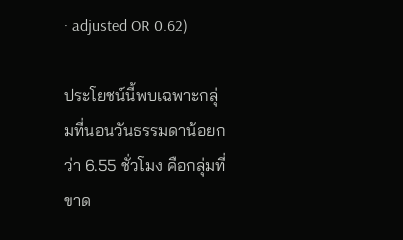· adjusted OR 0.62)

ประโยชน์นี้พบเฉพาะกลุ่มที่นอนวันธรรมดาน้อยกว่า 6.55 ชั่วโมง คือกลุ่มที่ขาด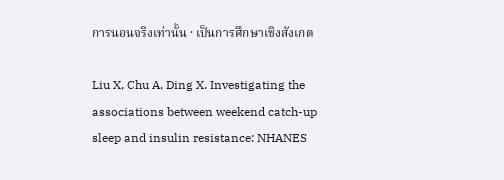การนอนจริงเท่านั้น · เป็นการศึกษาเชิงสังเกต

Liu X, Chu A, Ding X. Investigating the associations between weekend catch-up sleep and insulin resistance: NHANES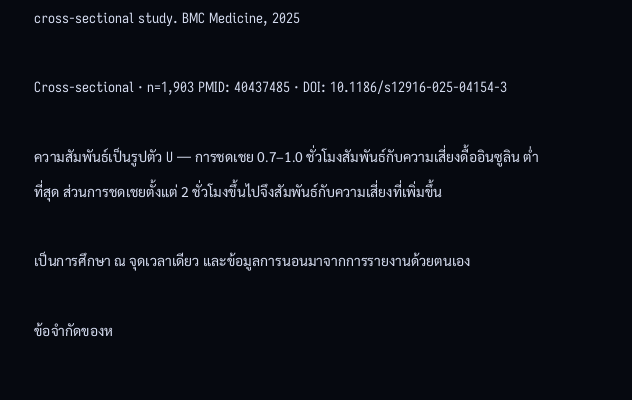cross-sectional study. BMC Medicine, 2025

Cross-sectional · n=1,903 PMID: 40437485 · DOI: 10.1186/s12916-025-04154-3

ความสัมพันธ์เป็นรูปตัว U — การชดเชย 0.7–1.0 ชั่วโมงสัมพันธ์กับความเสี่ยงดื้ออินซูลิน ต่ำที่สุด ส่วนการชดเชยตั้งแต่ 2 ชั่วโมงขึ้นไปจึงสัมพันธ์กับความเสี่ยงที่เพิ่มขึ้น

เป็นการศึกษา ณ จุดเวลาเดียว และข้อมูลการนอนมาจากการรายงานด้วยตนเอง

ข้อจำกัดของห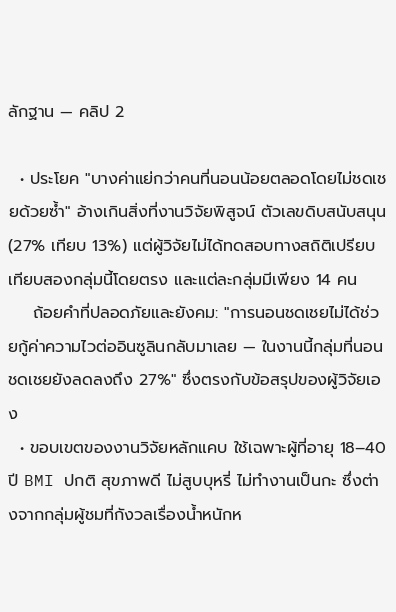ลักฐาน — คลิป 2

  • ประโยค "บางค่าแย่กว่าคนที่นอนน้อยตลอดโดยไม่ชดเชยด้วยซ้ำ" อ้างเกินสิ่งที่งานวิจัยพิสูจน์ ตัวเลขดิบสนับสนุน (27% เทียบ 13%) แต่ผู้วิจัยไม่ได้ทดสอบทางสถิติเปรียบเทียบสองกลุ่มนี้โดยตรง และแต่ละกลุ่มมีเพียง 14 คน
    ถ้อยคำที่ปลอดภัยและยังคม: "การนอนชดเชยไม่ได้ช่วยกู้ค่าความไวต่ออินซูลินกลับมาเลย — ในงานนี้กลุ่มที่นอนชดเชยยังลดลงถึง 27%" ซึ่งตรงกับข้อสรุปของผู้วิจัยเอง
  • ขอบเขตของงานวิจัยหลักแคบ ใช้เฉพาะผู้ที่อายุ 18–40 ปี BMI ปกติ สุขภาพดี ไม่สูบบุหรี่ ไม่ทำงานเป็นกะ ซึ่งต่างจากกลุ่มผู้ชมที่กังวลเรื่องน้ำหนักห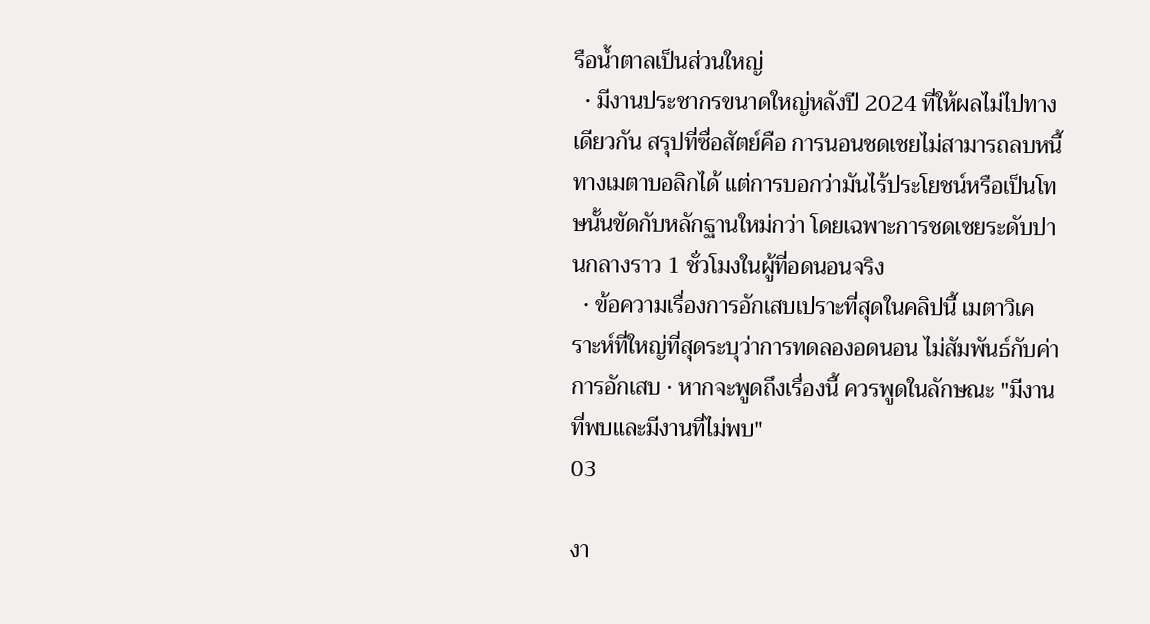รือน้ำตาลเป็นส่วนใหญ่
  • มีงานประชากรขนาดใหญ่หลังปี 2024 ที่ให้ผลไม่ไปทางเดียวกัน สรุปที่ซื่อสัตย์คือ การนอนชดเชยไม่สามารถลบหนี้ทางเมตาบอลิกได้ แต่การบอกว่ามันไร้ประโยชน์หรือเป็นโทษนั้นขัดกับหลักฐานใหม่กว่า โดยเฉพาะการชดเชยระดับปานกลางราว 1 ชั่วโมงในผู้ที่อดนอนจริง
  • ข้อความเรื่องการอักเสบเปราะที่สุดในคลิปนี้ เมตาวิเคราะห์ที่ใหญ่ที่สุดระบุว่าการทดลองอดนอน ไม่สัมพันธ์กับค่าการอักเสบ · หากจะพูดถึงเรื่องนี้ ควรพูดในลักษณะ "มีงานที่พบและมีงานที่ไม่พบ"
03

งา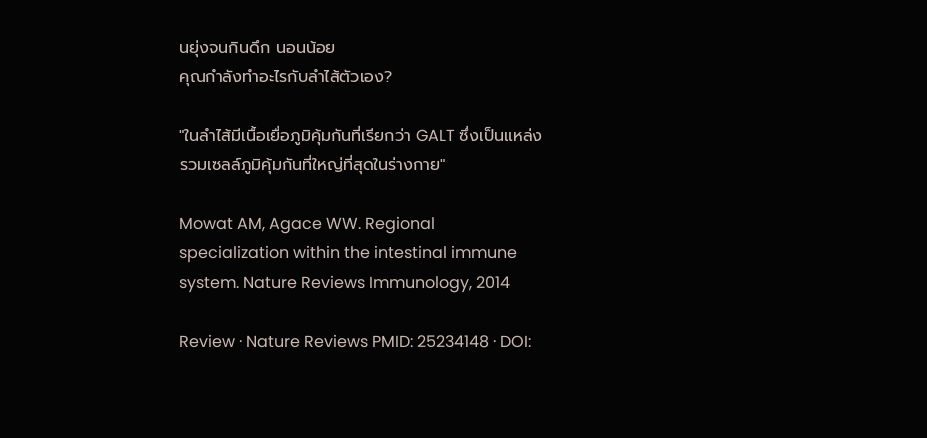นยุ่งจนกินดึก นอนน้อย
คุณกำลังทำอะไรกับลำไส้ตัวเอง?

"ในลำไส้มีเนื้อเยื่อภูมิคุ้มกันที่เรียกว่า GALT ซึ่งเป็นแหล่งรวมเซลล์ภูมิคุ้มกันที่ใหญ่ที่สุดในร่างกาย"

Mowat AM, Agace WW. Regional specialization within the intestinal immune system. Nature Reviews Immunology, 2014

Review · Nature Reviews PMID: 25234148 · DOI: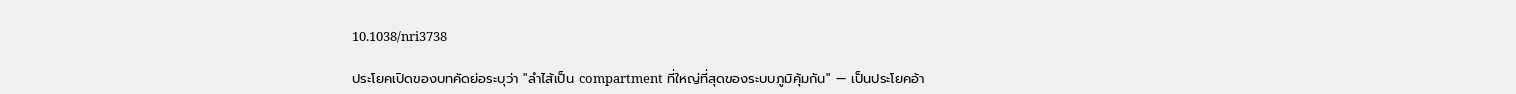10.1038/nri3738

ประโยคเปิดของบทคัดย่อระบุว่า "ลำไส้เป็น compartment ที่ใหญ่ที่สุดของระบบภูมิคุ้มกัน" — เป็นประโยคอ้า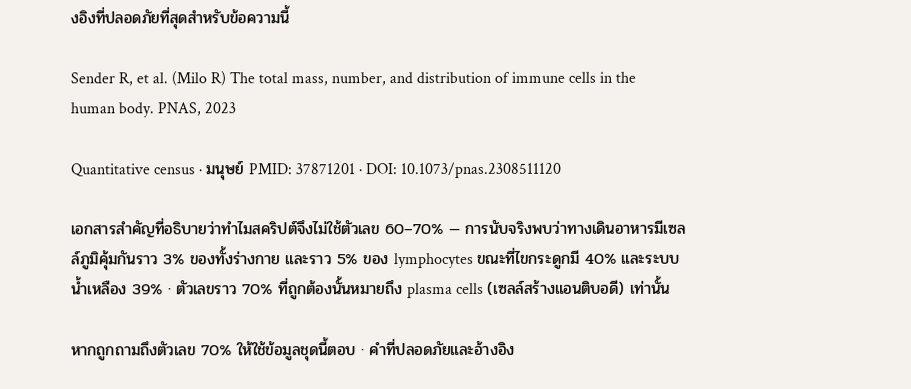งอิงที่ปลอดภัยที่สุดสำหรับข้อความนี้

Sender R, et al. (Milo R) The total mass, number, and distribution of immune cells in the human body. PNAS, 2023

Quantitative census · มนุษย์ PMID: 37871201 · DOI: 10.1073/pnas.2308511120

เอกสารสำคัญที่อธิบายว่าทำไมสคริปต์จึงไม่ใช้ตัวเลข 60–70% — การนับจริงพบว่าทางเดินอาหารมีเซลล์ภูมิคุ้มกันราว 3% ของทั้งร่างกาย และราว 5% ของ lymphocytes ขณะที่ไขกระดูกมี 40% และระบบน้ำเหลือง 39% · ตัวเลขราว 70% ที่ถูกต้องนั้นหมายถึง plasma cells (เซลล์สร้างแอนติบอดี) เท่านั้น

หากถูกถามถึงตัวเลข 70% ให้ใช้ข้อมูลชุดนี้ตอบ · คำที่ปลอดภัยและอ้างอิง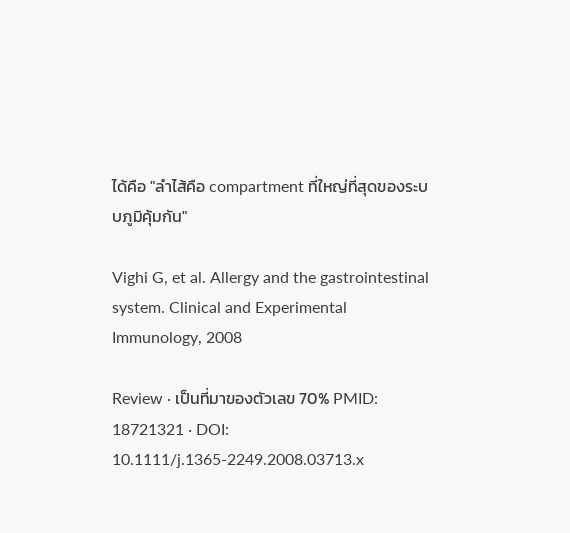ได้คือ "ลำไส้คือ compartment ที่ใหญ่ที่สุดของระบบภูมิคุ้มกัน"

Vighi G, et al. Allergy and the gastrointestinal system. Clinical and Experimental Immunology, 2008

Review · เป็นที่มาของตัวเลข 70% PMID: 18721321 · DOI: 10.1111/j.1365-2249.2008.03713.x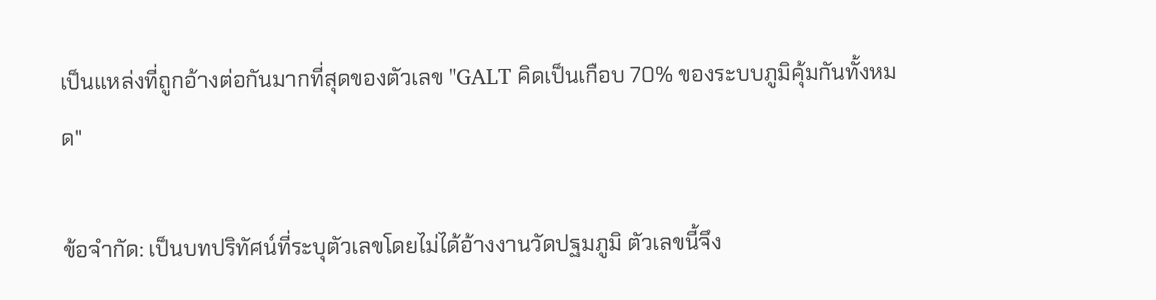เป็นแหล่งที่ถูกอ้างต่อกันมากที่สุดของตัวเลข "GALT คิดเป็นเกือบ 70% ของระบบภูมิคุ้มกันทั้งหมด"

ข้อจำกัด: เป็นบทปริทัศน์ที่ระบุตัวเลขโดยไม่ได้อ้างงานวัดปฐมภูมิ ตัวเลขนี้จึง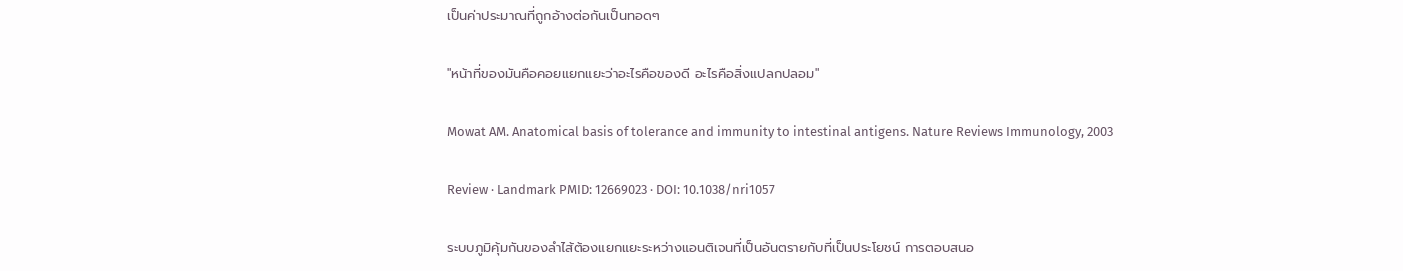เป็นค่าประมาณที่ถูกอ้างต่อกันเป็นทอดๆ

"หน้าที่ของมันคือคอยแยกแยะว่าอะไรคือของดี อะไรคือสิ่งแปลกปลอม"

Mowat AM. Anatomical basis of tolerance and immunity to intestinal antigens. Nature Reviews Immunology, 2003

Review · Landmark PMID: 12669023 · DOI: 10.1038/nri1057

ระบบภูมิคุ้มกันของลำไส้ต้องแยกแยะระหว่างแอนติเจนที่เป็นอันตรายกับที่เป็นประโยชน์ การตอบสนอ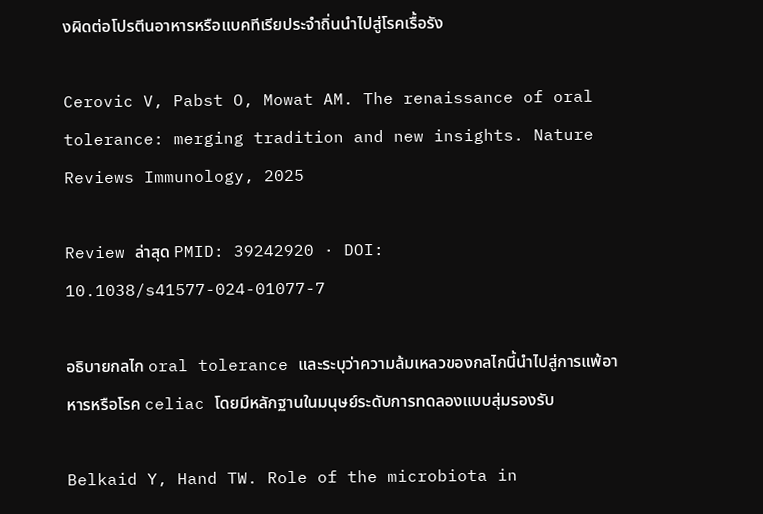งผิดต่อโปรตีนอาหารหรือแบคทีเรียประจำถิ่นนำไปสู่โรคเรื้อรัง

Cerovic V, Pabst O, Mowat AM. The renaissance of oral tolerance: merging tradition and new insights. Nature Reviews Immunology, 2025

Review ล่าสุด PMID: 39242920 · DOI: 10.1038/s41577-024-01077-7

อธิบายกลไก oral tolerance และระบุว่าความล้มเหลวของกลไกนี้นำไปสู่การแพ้อาหารหรือโรค celiac โดยมีหลักฐานในมนุษย์ระดับการทดลองแบบสุ่มรองรับ

Belkaid Y, Hand TW. Role of the microbiota in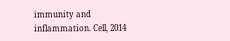immunity and inflammation. Cell, 2014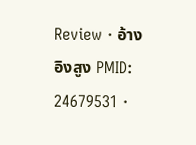Review · อ้างอิงสูง PMID: 24679531 ·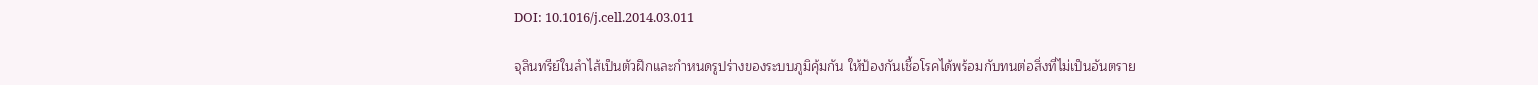DOI: 10.1016/j.cell.2014.03.011

จุลินทรีย์ในลำไส้เป็นตัวฝึกและกำหนดรูปร่างของระบบภูมิคุ้มกัน ให้ป้องกันเชื้อโรคได้พร้อมกับทนต่อสิ่งที่ไม่เป็นอันตราย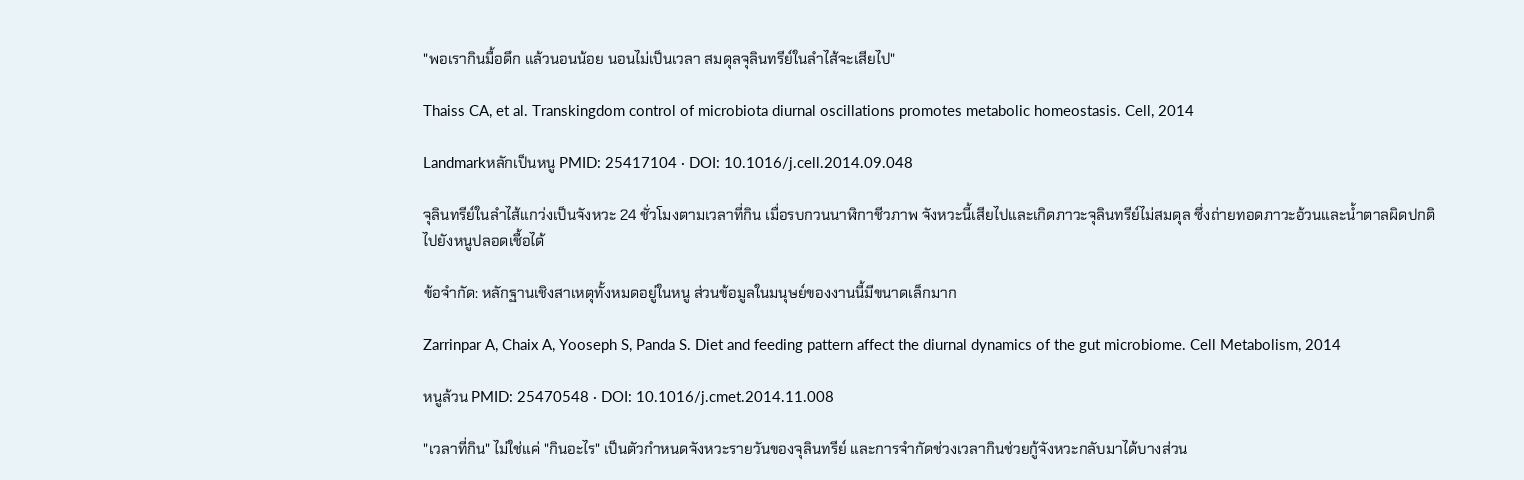"พอเรากินมื้อดึก แล้วนอนน้อย นอนไม่เป็นเวลา สมดุลจุลินทรีย์ในลำไส้จะเสียไป"

Thaiss CA, et al. Transkingdom control of microbiota diurnal oscillations promotes metabolic homeostasis. Cell, 2014

Landmarkหลักเป็นหนู PMID: 25417104 · DOI: 10.1016/j.cell.2014.09.048

จุลินทรีย์ในลำไส้แกว่งเป็นจังหวะ 24 ชั่วโมงตามเวลาที่กิน เมื่อรบกวนนาฬิกาชีวภาพ จังหวะนี้เสียไปและเกิดภาวะจุลินทรีย์ไม่สมดุล ซึ่งถ่ายทอดภาวะอ้วนและน้ำตาลผิดปกติไปยังหนูปลอดเชื้อได้

ข้อจำกัด: หลักฐานเชิงสาเหตุทั้งหมดอยู่ในหนู ส่วนข้อมูลในมนุษย์ของงานนี้มีขนาดเล็กมาก

Zarrinpar A, Chaix A, Yooseph S, Panda S. Diet and feeding pattern affect the diurnal dynamics of the gut microbiome. Cell Metabolism, 2014

หนูล้วน PMID: 25470548 · DOI: 10.1016/j.cmet.2014.11.008

"เวลาที่กิน" ไม่ใช่แค่ "กินอะไร" เป็นตัวกำหนดจังหวะรายวันของจุลินทรีย์ และการจำกัดช่วงเวลากินช่วยกู้จังหวะกลับมาได้บางส่วน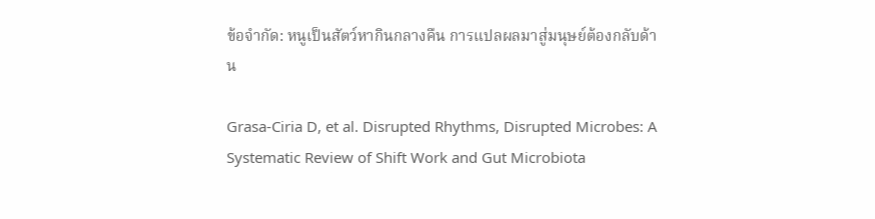ข้อจำกัด: หนูเป็นสัตว์หากินกลางคืน การแปลผลมาสู่มนุษย์ต้องกลับด้าน

Grasa-Ciria D, et al. Disrupted Rhythms, Disrupted Microbes: A Systematic Review of Shift Work and Gut Microbiota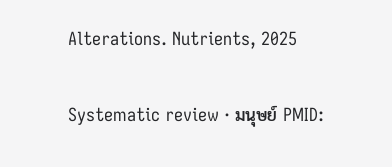Alterations. Nutrients, 2025

Systematic review · มนุษย์ PMID: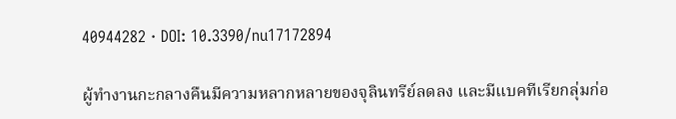40944282 · DOI: 10.3390/nu17172894

ผู้ทำงานกะกลางคืนมีความหลากหลายของจุลินทรีย์ลดลง และมีแบคทีเรียกลุ่มก่อ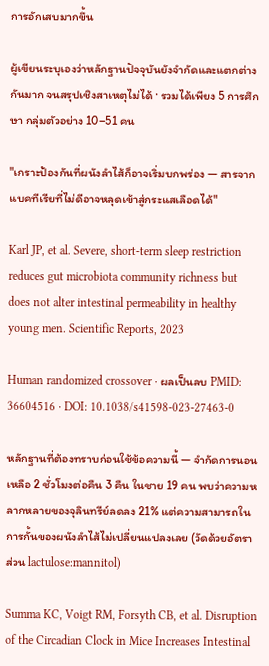การอักเสบมากขึ้น

ผู้เขียนระบุเองว่าหลักฐานปัจจุบันยังจำกัดและแตกต่างกันมาก จนสรุปเชิงสาเหตุไม่ได้ · รวมได้เพียง 5 การศึกษา กลุ่มตัวอย่าง 10–51 คน

"เกราะป้องกันที่ผนังลำไส้ก็อาจเริ่มบกพร่อง — สารจากแบคทีเรียที่ไม่ดีอาจหลุดเข้าสู่กระแสเลือดได้"

Karl JP, et al. Severe, short-term sleep restriction reduces gut microbiota community richness but does not alter intestinal permeability in healthy young men. Scientific Reports, 2023

Human randomized crossover · ผลเป็นลบ PMID: 36604516 · DOI: 10.1038/s41598-023-27463-0

หลักฐานที่ต้องทราบก่อนใช้ข้อความนี้ — จำกัดการนอนเหลือ 2 ชั่วโมงต่อคืน 3 คืน ในชาย 19 คน พบว่าความหลากหลายของจุลินทรีย์ลดลง 21% แต่ความสามารถในการกั้นของผนังลำไส้ไม่เปลี่ยนแปลงเลย (วัดด้วยอัตราส่วน lactulose:mannitol)

Summa KC, Voigt RM, Forsyth CB, et al. Disruption of the Circadian Clock in Mice Increases Intestinal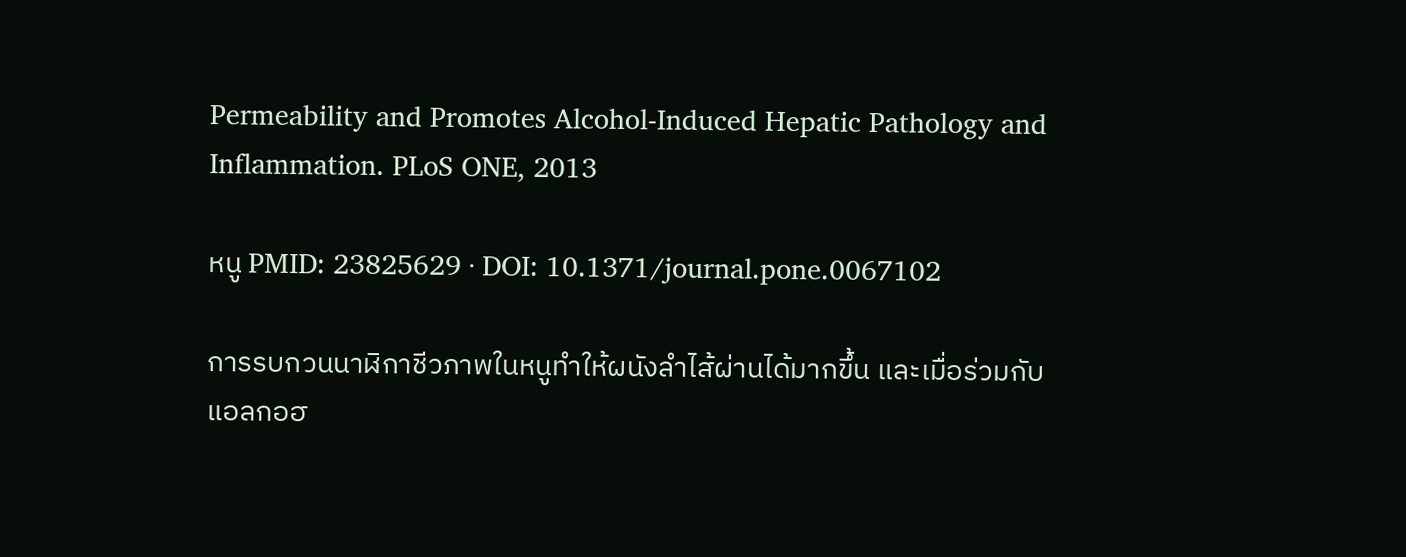Permeability and Promotes Alcohol-Induced Hepatic Pathology and Inflammation. PLoS ONE, 2013

หนู PMID: 23825629 · DOI: 10.1371/journal.pone.0067102

การรบกวนนาฬิกาชีวภาพในหนูทำให้ผนังลำไส้ผ่านได้มากขึ้น และเมื่อร่วมกับแอลกอฮ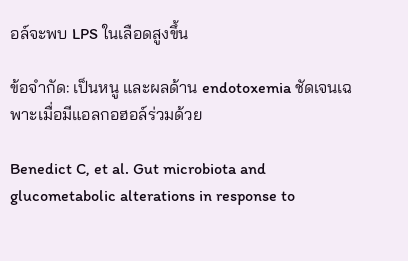อล์จะพบ LPS ในเลือดสูงขึ้น

ข้อจำกัด: เป็นหนู และผลด้าน endotoxemia ชัดเจนเฉพาะเมื่อมีแอลกอฮอล์ร่วมด้วย

Benedict C, et al. Gut microbiota and glucometabolic alterations in response to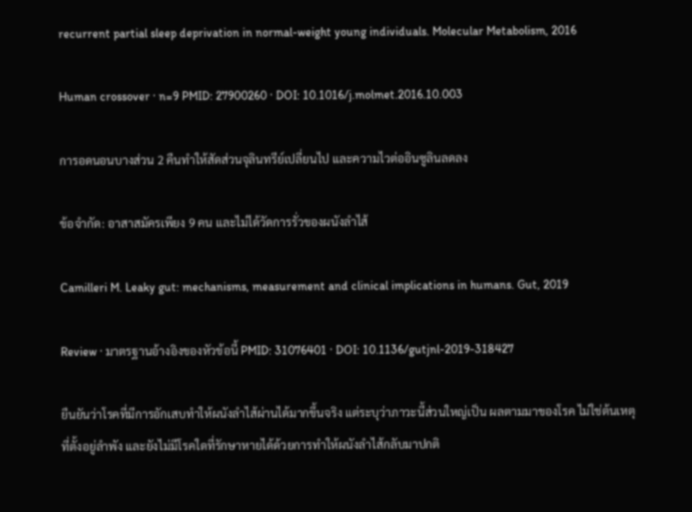recurrent partial sleep deprivation in normal-weight young individuals. Molecular Metabolism, 2016

Human crossover · n=9 PMID: 27900260 · DOI: 10.1016/j.molmet.2016.10.003

การอดนอนบางส่วน 2 คืนทำให้สัดส่วนจุลินทรีย์เปลี่ยนไป และความไวต่ออินซูลินลดลง

ข้อจำกัด: อาสาสมัครเพียง 9 คน และไม่ได้วัดการรั่วของผนังลำไส้

Camilleri M. Leaky gut: mechanisms, measurement and clinical implications in humans. Gut, 2019

Review · มาตรฐานอ้างอิงของหัวข้อนี้ PMID: 31076401 · DOI: 10.1136/gutjnl-2019-318427

ยืนยันว่าโรคที่มีการอักเสบทำให้ผนังลำไส้ผ่านได้มากขึ้นจริง แต่ระบุว่าภาวะนี้ส่วนใหญ่เป็น ผลตามมาของโรค ไม่ใช่ต้นเหตุที่ตั้งอยู่ลำพัง และยังไม่มีโรคใดที่รักษาหายได้ด้วยการทำให้ผนังลำไส้กลับมาปกติ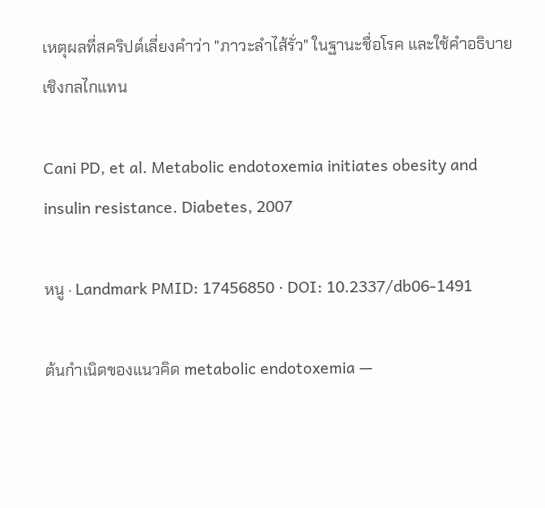เหตุผลที่สคริปต์เลี่ยงคำว่า "ภาวะลำไส้รั่ว" ในฐานะชื่อโรค และใช้คำอธิบายเชิงกลไกแทน

Cani PD, et al. Metabolic endotoxemia initiates obesity and insulin resistance. Diabetes, 2007

หนู · Landmark PMID: 17456850 · DOI: 10.2337/db06-1491

ต้นกำเนิดของแนวคิด metabolic endotoxemia —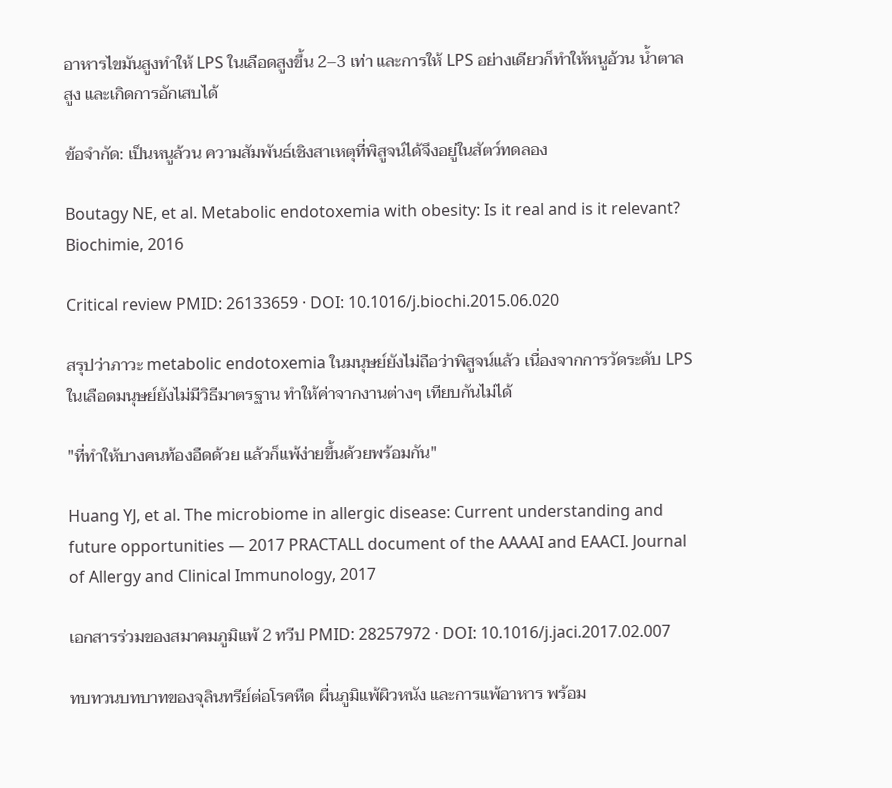อาหารไขมันสูงทำให้ LPS ในเลือดสูงขึ้น 2–3 เท่า และการให้ LPS อย่างเดียวก็ทำให้หนูอ้วน น้ำตาลสูง และเกิดการอักเสบได้

ข้อจำกัด: เป็นหนูล้วน ความสัมพันธ์เชิงสาเหตุที่พิสูจน์ได้จึงอยู่ในสัตว์ทดลอง

Boutagy NE, et al. Metabolic endotoxemia with obesity: Is it real and is it relevant? Biochimie, 2016

Critical review PMID: 26133659 · DOI: 10.1016/j.biochi.2015.06.020

สรุปว่าภาวะ metabolic endotoxemia ในมนุษย์ยังไม่ถือว่าพิสูจน์แล้ว เนื่องจากการวัดระดับ LPS ในเลือดมนุษย์ยังไม่มีวิธีมาตรฐาน ทำให้ค่าจากงานต่างๆ เทียบกันไม่ได้

"ที่ทำให้บางคนท้องอืดด้วย แล้วก็แพ้ง่ายขึ้นด้วยพร้อมกัน"

Huang YJ, et al. The microbiome in allergic disease: Current understanding and future opportunities — 2017 PRACTALL document of the AAAAI and EAACI. Journal of Allergy and Clinical Immunology, 2017

เอกสารร่วมของสมาคมภูมิแพ้ 2 ทวีป PMID: 28257972 · DOI: 10.1016/j.jaci.2017.02.007

ทบทวนบทบาทของจุลินทรีย์ต่อโรคหืด ผื่นภูมิแพ้ผิวหนัง และการแพ้อาหาร พร้อม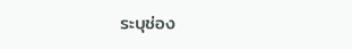ระบุช่อง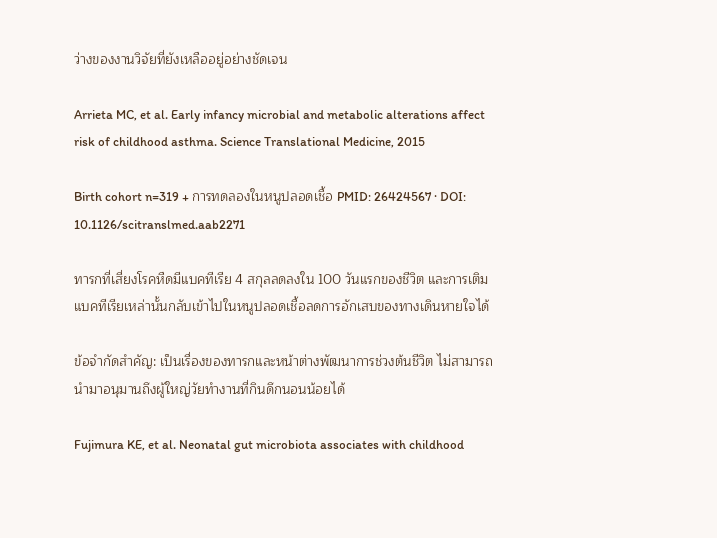ว่างของงานวิจัยที่ยังเหลืออยู่อย่างชัดเจน

Arrieta MC, et al. Early infancy microbial and metabolic alterations affect risk of childhood asthma. Science Translational Medicine, 2015

Birth cohort n=319 + การทดลองในหนูปลอดเชื้อ PMID: 26424567 · DOI: 10.1126/scitranslmed.aab2271

ทารกที่เสี่ยงโรคหืดมีแบคทีเรีย 4 สกุลลดลงใน 100 วันแรกของชีวิต และการเติมแบคทีเรียเหล่านั้นกลับเข้าไปในหนูปลอดเชื้อลดการอักเสบของทางเดินหายใจได้

ข้อจำกัดสำคัญ: เป็นเรื่องของทารกและหน้าต่างพัฒนาการช่วงต้นชีวิต ไม่สามารถนำมาอนุมานถึงผู้ใหญ่วัยทำงานที่กินดึกนอนน้อยได้

Fujimura KE, et al. Neonatal gut microbiota associates with childhood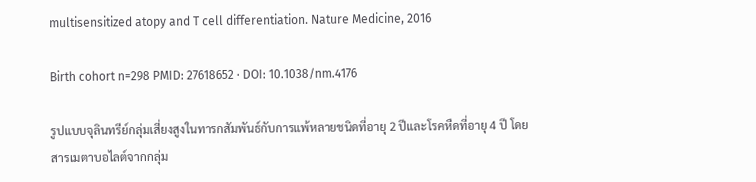multisensitized atopy and T cell differentiation. Nature Medicine, 2016

Birth cohort n=298 PMID: 27618652 · DOI: 10.1038/nm.4176

รูปแบบจุลินทรีย์กลุ่มเสี่ยงสูงในทารกสัมพันธ์กับการแพ้หลายชนิดที่อายุ 2 ปีและโรคหืดที่อายุ 4 ปี โดยสารเมตาบอไลต์จากกลุ่ม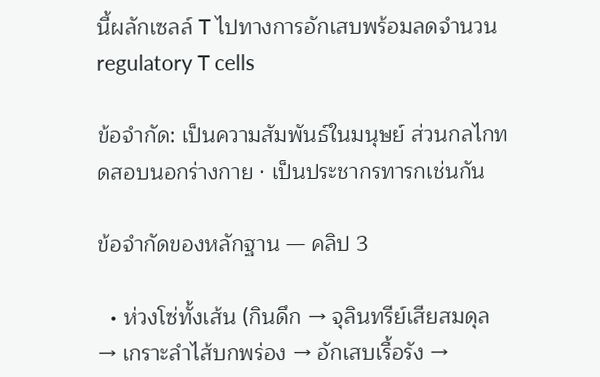นี้ผลักเซลล์ T ไปทางการอักเสบพร้อมลดจำนวน regulatory T cells

ข้อจำกัด: เป็นความสัมพันธ์ในมนุษย์ ส่วนกลไกทดสอบนอกร่างกาย · เป็นประชากรทารกเช่นกัน

ข้อจำกัดของหลักฐาน — คลิป 3

  • ห่วงโซ่ทั้งเส้น (กินดึก → จุลินทรีย์เสียสมดุล → เกราะลำไส้บกพร่อง → อักเสบเรื้อรัง →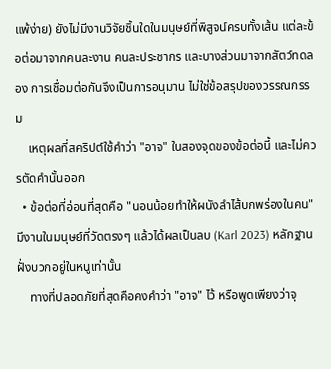แพ้ง่าย) ยังไม่มีงานวิจัยชิ้นใดในมนุษย์ที่พิสูจน์ครบทั้งเส้น แต่ละข้อต่อมาจากคนละงาน คนละประชากร และบางส่วนมาจากสัตว์ทดลอง การเชื่อมต่อกันจึงเป็นการอนุมาน ไม่ใช่ข้อสรุปของวรรณกรรม
    เหตุผลที่สคริปต์ใช้คำว่า "อาจ" ในสองจุดของข้อต่อนี้ และไม่ควรตัดคำนั้นออก
  • ข้อต่อที่อ่อนที่สุดคือ "นอนน้อยทำให้ผนังลำไส้บกพร่องในคน" มีงานในมนุษย์ที่วัดตรงๆ แล้วได้ผลเป็นลบ (Karl 2023) หลักฐานฝั่งบวกอยู่ในหนูเท่านั้น
    ทางที่ปลอดภัยที่สุดคือคงคำว่า "อาจ" ไว้ หรือพูดเพียงว่าจุ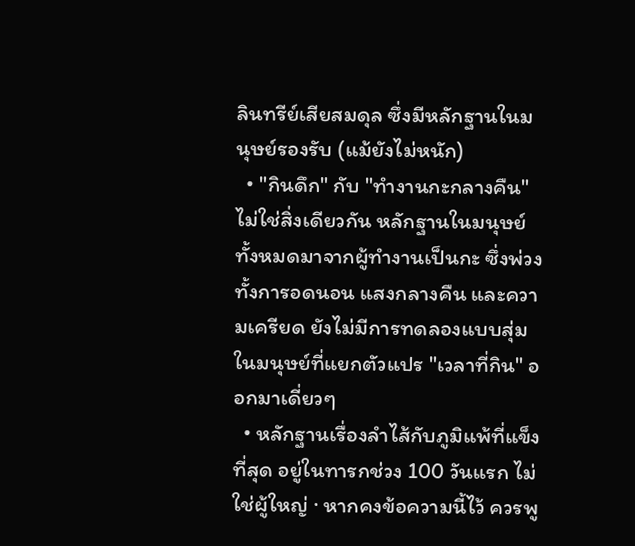ลินทรีย์เสียสมดุล ซึ่งมีหลักฐานในมนุษย์รองรับ (แม้ยังไม่หนัก)
  • "กินดึก" กับ "ทำงานกะกลางคืน" ไม่ใช่สิ่งเดียวกัน หลักฐานในมนุษย์ทั้งหมดมาจากผู้ทำงานเป็นกะ ซึ่งพ่วงทั้งการอดนอน แสงกลางคืน และความเครียด ยังไม่มีการทดลองแบบสุ่มในมนุษย์ที่แยกตัวแปร "เวลาที่กิน" ออกมาเดี่ยวๆ
  • หลักฐานเรื่องลำไส้กับภูมิแพ้ที่แข็งที่สุด อยู่ในทารกช่วง 100 วันแรก ไม่ใช่ผู้ใหญ่ · หากคงข้อความนี้ไว้ ควรพู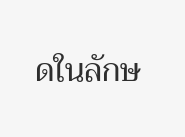ดในลักษ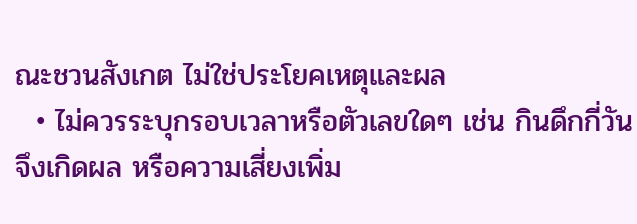ณะชวนสังเกต ไม่ใช่ประโยคเหตุและผล
  • ไม่ควรระบุกรอบเวลาหรือตัวเลขใดๆ เช่น กินดึกกี่วันจึงเกิดผล หรือความเสี่ยงเพิ่ม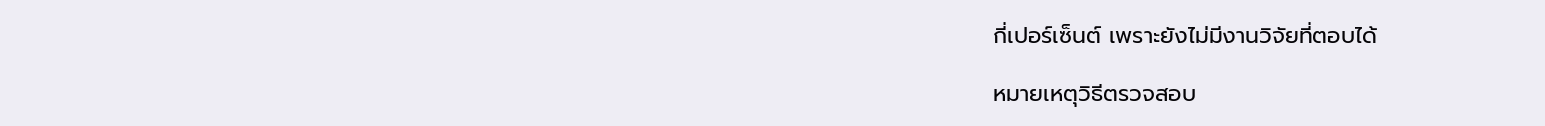กี่เปอร์เซ็นต์ เพราะยังไม่มีงานวิจัยที่ตอบได้

หมายเหตุวิธีตรวจสอบ